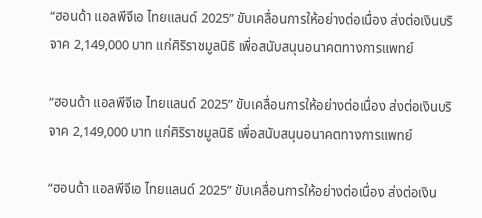“ฮอนด้า แอลพีจีเอ ไทยแลนด์ 2025” ขับเคลื่อนการให้อย่างต่อเนื่อง ส่งต่อเงินบริจาค 2,149,000 บาท แก่ศิริราชมูลนิธิ เพื่อสนับสนุนอนาคตทางการแพทย์

“ฮอนด้า แอลพีจีเอ ไทยแลนด์ 2025” ขับเคลื่อนการให้อย่างต่อเนื่อง ส่งต่อเงินบริจาค 2,149,000 บาท แก่ศิริราชมูลนิธิ เพื่อสนับสนุนอนาคตทางการแพทย์

“ฮอนด้า แอลพีจีเอ ไทยแลนด์ 2025” ขับเคลื่อนการให้อย่างต่อเนื่อง ส่งต่อเงิน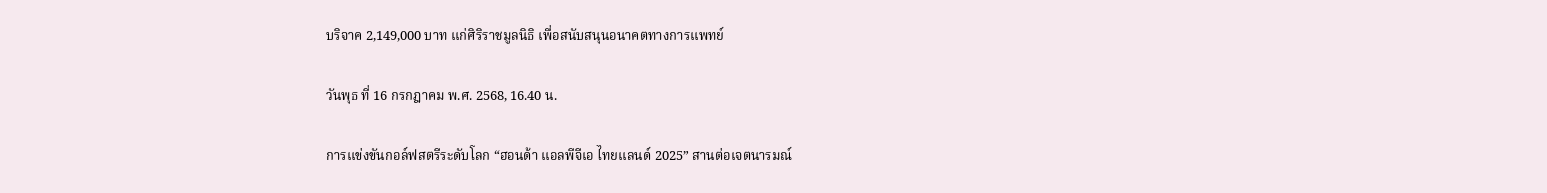บริจาค 2,149,000 บาท แก่ศิริราชมูลนิธิ เพื่อสนับสนุนอนาคตทางการแพทย์

วันพุธ ที่ 16 กรกฎาคม พ.ศ. 2568, 16.40 น.

การแข่งขันกอล์ฟสตรีระดับโลก “ฮอนด้า แอลพีจีเอ ไทยแลนด์ 2025” สานต่อเจตนารมณ์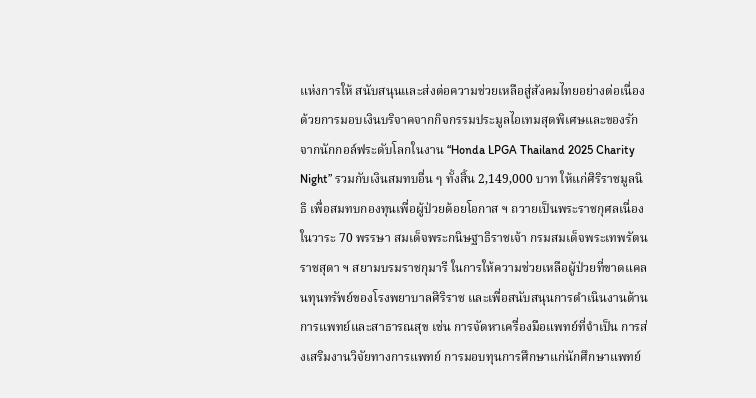แห่งการให้ สนับสนุนและส่งต่อความช่วยเหลือสู่สังคมไทยอย่างต่อเนื่อง ด้วยการมอบเงินบริจาคจากกิจกรรมประมูลไอเทมสุดพิเศษและของรักจากนักกอล์ฟระดับโลกในงาน “Honda LPGA Thailand 2025 Charity Night” รวมกับเงินสมทบอื่น ๆ ทั้งสิ้น 2,149,000 บาท ให้แก่ศิริราชมูลนิธิ เพื่อสมทบกองทุนเพื่อผู้ป่วยด้อยโอกาส ฯ ถวายเป็นพระราชกุศลเนื่องในวาระ 70 พรรษา สมเด็จพระกนิษฐาธิราชเจ้า กรมสมเด็จพระเทพรัตนราชสุดา ฯ สยามบรมราชกุมารี ในการให้ความช่วยเหลือผู้ป่วยที่ขาดแคลนทุนทรัพย์ของโรงพยาบาลศิริราช และเพื่อสนับสนุนการดำเนินงานด้านการแพทย์และสาธารณสุข เช่น การจัดหาเครื่องมือแพทย์ที่จำเป็น การส่งเสริมงานวิจัยทางการแพทย์ การมอบทุนการศึกษาแก่นักศึกษาแพทย์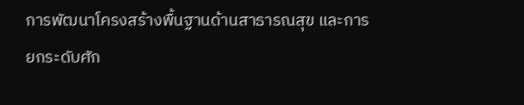การพัฒนาโครงสร้างพื้นฐานด้านสาธารณสุข และการยกระดับศัก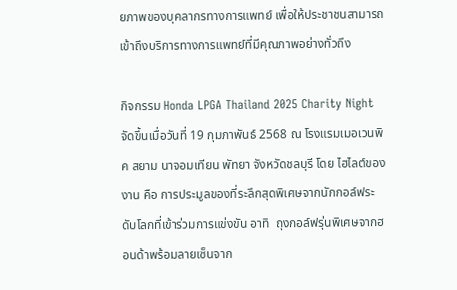ยภาพของบุคลากรทางการแพทย์ เพื่อให้ประชาชนสามารถเข้าถึงบริการทางการแพทย์ที่มีคุณภาพอย่างทั่วถึง

กิจกรรม Honda LPGA Thailand 2025 Charity Night จัดขึ้นเมื่อวันที่ 19 กุมภาพันธ์ 2568 ณ โรงแรมเมอเวนพิค สยาม นาจอมเทียน พัทยา จังหวัดชลบุรี โดย ไฮไลต์ของงาน คือ การประมูลของที่ระลึกสุดพิเศษจากนักกอล์ฟระดับโลกที่เข้าร่วมการแข่งขัน อาทิ  ถุงกอล์ฟรุ่นพิเศษจากฮอนด้าพร้อมลายเซ็นจาก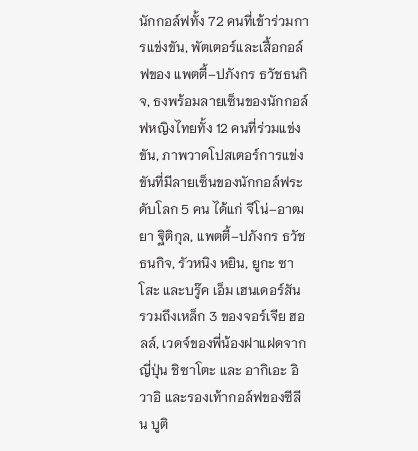นักกอล์ฟทั้ง 72 คนที่เข้าร่วมการแข่งขัน, พัตเตอร์และเสื้อกอล์ฟของ แพตตี้–ปภังกร ธวัชธนกิจ, ธงพร้อมลายเซ็นของนักกอล์ฟหญิงไทยทั้ง 12 คนที่ร่วมแข่งขัน, ภาพวาดโปสเตอร์การแข่งขันที่มีลายเซ็นของนักกอล์ฟระดับโลก 5 คน ได้แก่ จีโน่–อาฒยา ฐิติกุล, แพตตี้–ปภังกร ธวัชธนกิจ, รัวหนิง หยิน, ยูกะ ซาโสะ และบรู๊ค เอ็ม เฮนเดอร์สัน รวมถึงเหล็ก 3 ของจอร์เจีย ฮอลล์, เวดจ์ของพี่น้องฝาแฝดจากญี่ปุ่น ชิซาโตะ และ อากิเอะ อิวาอิ และรองเท้ากอล์ฟของซีลีน บูติ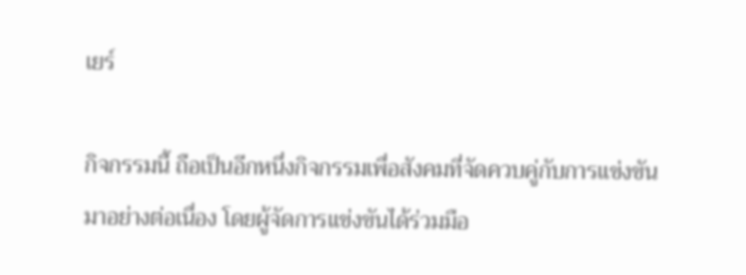เยร์

กิจกรรมนี้ ถือเป็นอีกหนึ่งกิจกรรมเพื่อสังคมที่จัดควบคู่กับการแข่งขันมาอย่างต่อเนื่อง โดยผู้จัดการแข่งขันได้ร่วมมือ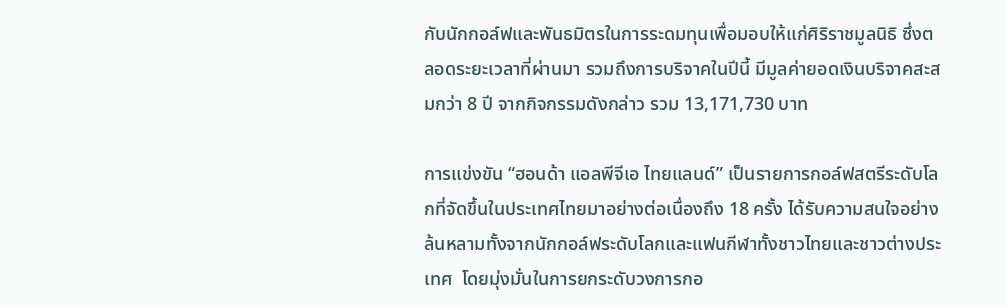กับนักกอล์ฟและพันธมิตรในการระดมทุนเพื่อมอบให้แก่ศิริราชมูลนิธิ ซึ่งตลอดระยะเวลาที่ผ่านมา รวมถึงการบริจาคในปีนี้ มีมูลค่ายอดเงินบริจาคสะสมกว่า 8 ปี จากกิจกรรมดังกล่าว รวม 13,171,730 บาท

การแข่งขัน “ฮอนด้า แอลพีจีเอ ไทยแลนด์” เป็นรายการกอล์ฟสตรีระดับโลกที่จัดขึ้นในประเทศไทยมาอย่างต่อเนื่องถึง 18 ครั้ง ได้รับความสนใจอย่างล้นหลามทั้งจากนักกอล์ฟระดับโลกและแฟนกีฬาทั้งชาวไทยและชาวต่างประเทศ  โดยมุ่งมั่นในการยกระดับวงการกอ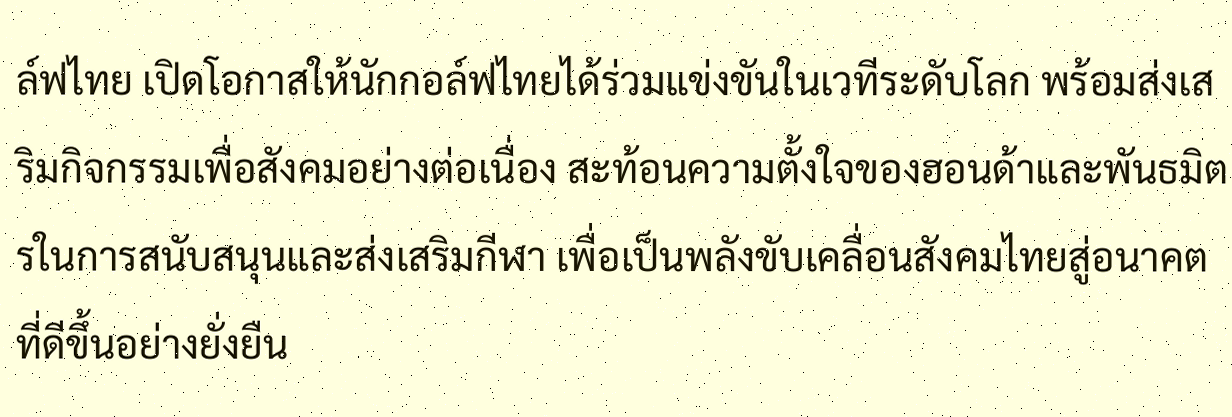ล์ฟไทย เปิดโอกาสให้นักกอล์ฟไทยได้ร่วมแข่งขันในเวทีระดับโลก พร้อมส่งเสริมกิจกรรมเพื่อสังคมอย่างต่อเนื่อง สะท้อนความตั้งใจของฮอนด้าและพันธมิตรในการสนับสนุนและส่งเสริมกีฬา เพื่อเป็นพลังขับเคลื่อนสังคมไทยสู่อนาคตที่ดีขึ้นอย่างยั่งยืน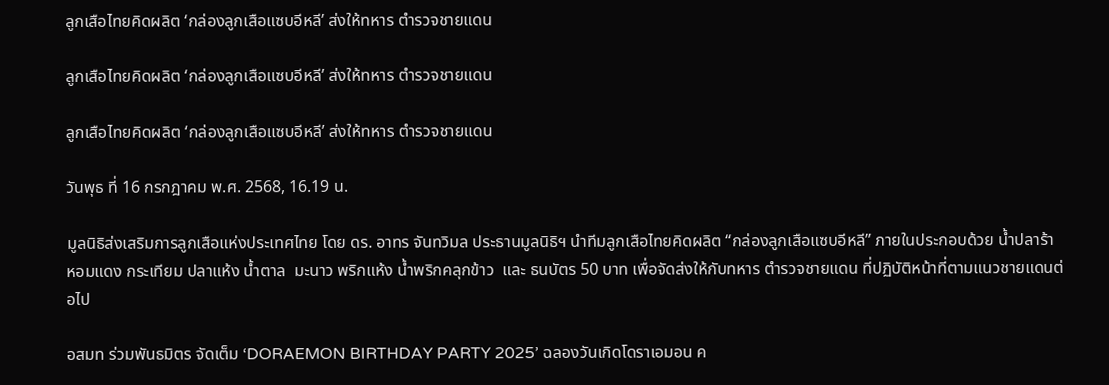ลูกเสือไทยคิดผลิต ‘กล่องลูกเสือแซบอีหลี’ ส่งให้ทหาร ตำรวจชายแดน

ลูกเสือไทยคิดผลิต ‘กล่องลูกเสือแซบอีหลี’ ส่งให้ทหาร ตำรวจชายแดน

ลูกเสือไทยคิดผลิต ‘กล่องลูกเสือแซบอีหลี’ ส่งให้ทหาร ตำรวจชายแดน

วันพุธ ที่ 16 กรกฎาคม พ.ศ. 2568, 16.19 น.

มูลนิธิส่งเสริมการลูกเสือแห่งประเทศไทย โดย ดร. อาทร จันทวิมล ประธานมูลนิธิฯ นำทีมลูกเสือไทยคิดผลิต “กล่องลูกเสือแซบอีหลี” ภายในประกอบด้วย น้ำปลาร้า  หอมแดง กระเทียม ปลาแห้ง น้ำตาล  มะนาว พริกแห้ง น้ำพริกคลุกข้าว  และ ธนบัตร 50 บาท เพื่อจัดส่งให้กับทหาร ตำรวจชายแดน ที่ปฏิบัติหน้าที่ตามแนวชายแดนต่อไป

อสมท ร่วมพันธมิตร จัดเต็ม ‘DORAEMON BIRTHDAY PARTY 2025’ ฉลองวันเกิดโดราเอมอน ค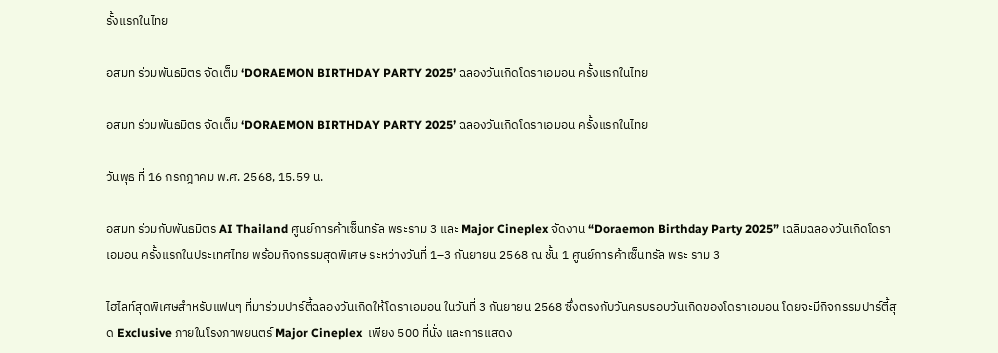รั้งแรกในไทย

อสมท ร่วมพันธมิตร จัดเต็ม ‘DORAEMON BIRTHDAY PARTY 2025’ ฉลองวันเกิดโดราเอมอน ครั้งแรกในไทย

อสมท ร่วมพันธมิตร จัดเต็ม ‘DORAEMON BIRTHDAY PARTY 2025’ ฉลองวันเกิดโดราเอมอน ครั้งแรกในไทย

วันพุธ ที่ 16 กรกฎาคม พ.ศ. 2568, 15.59 น.

อสมท ร่วมกับพันธมิตร AI Thailand ศูนย์การค้าเซ็นทรัล พระราม 3 และ Major Cineplex จัดงาน “Doraemon Birthday Party 2025” เฉลิมฉลองวันเกิดโดราเอมอน ครั้งแรกในประเทศไทย พร้อมกิจกรรมสุดพิเศษ ระหว่างวันที่ 1–3 กันยายน 2568 ณ ชั้น 1 ศูนย์การค้าเซ็นทรัล พระ ราม 3

ไฮไลท์สุดพิเศษสำหรับแฟนๆ ที่มาร่วมปาร์ตี้ฉลองวันเกิดให้โดราเอมอน ในวันที่ 3 กันยายน 2568 ซึ่งตรงกับวันครบรอบวันเกิดของโดราเอมอน โดยจะมีกิจกรรมปาร์ตี้สุด Exclusive ภายในโรงภาพยนตร์ Major Cineplex  เพียง 500 ที่นั่ง และการแสดง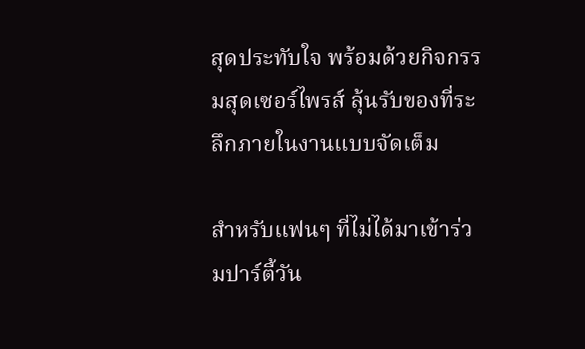สุดประทับใจ พร้อมด้วยกิจกรรมสุดเซอร์ไพรส์ ลุ้นรับของที่ระลึกภายในงานแบบจัดเต็ม

สำหรับแฟนๆ ที่ไม่ได้มาเข้าร่วมปาร์ตี้วัน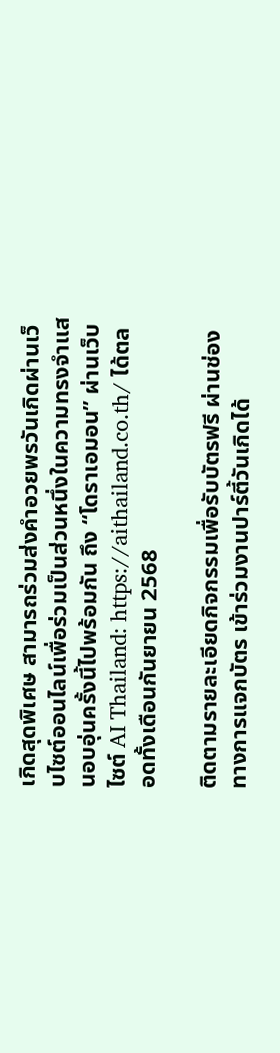เกิดสุดพิเศษ สามารถร่วมส่งคำอวยพรวันเกิดผ่านเว็บไซต์ออนไลน์เพื่อร่วมเป็นส่วนหนึ่งในความทรงจำแสนอบอุ่นครั้งนี้ไปพร้อมกัน ถึง “โดราเอมอน” ผ่านเว็บไซต์ AI Thailand: https://aithailand.co.th/ ได้ตลอดทั้งเดือนกันยายน 2568

ติดตามรายละเอียดกิจกรรมเพื่อรับบัตรฟรี ผ่านช่องทางการแจกบัตร เข้าร่วมงานปาร์ตี้วันเกิดได้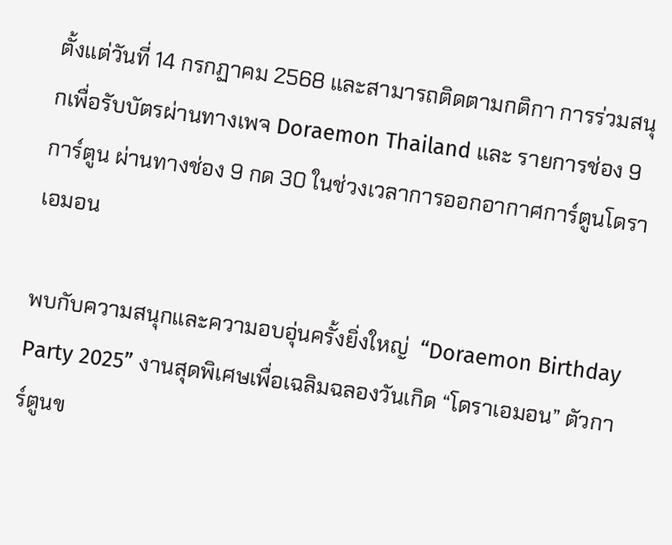ตั้งแต่วันที่ 14 กรกฏาคม 2568 และสามารถติดตามกติกา การร่วมสนุกเพื่อรับบัตรผ่านทางเพจ Doraemon Thailand และ รายการช่อง 9 การ์ตูน ผ่านทางช่อง 9 กด 30 ในช่วงเวลาการออกอากาศการ์ตูนโดราเอมอน

พบกับความสนุกและความอบอุ่นครั้งยิ่งใหญ่  “Doraemon Birthday Party 2025” งานสุดพิเศษเพื่อเฉลิมฉลองวันเกิด “โดราเอมอน” ตัวการ์ตูนข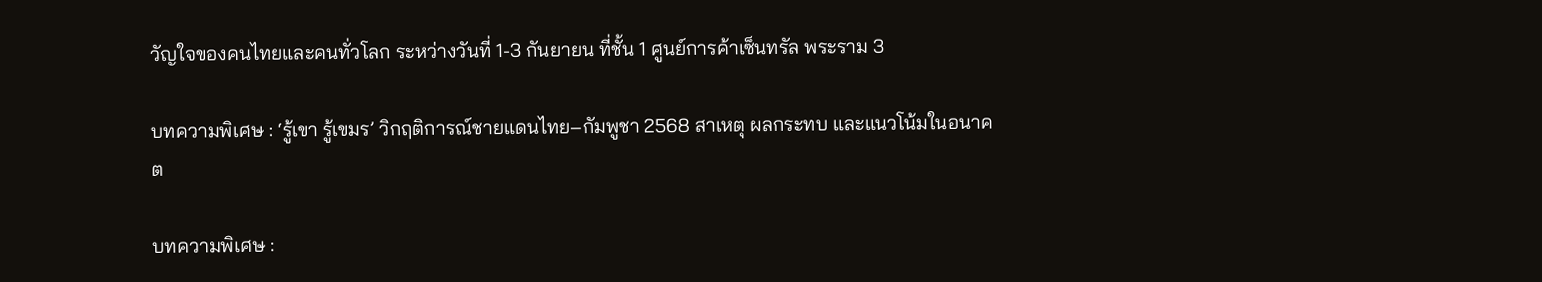วัญใจของคนไทยและคนทั่วโลก ระหว่างวันที่ 1-3 กันยายน ที่ชั้น 1 ศูนย์การค้าเซ็นทรัล พระราม 3

บทความพิเศษ : ‘รู้เขา รู้เขมร’ วิกฤติการณ์ชายแดนไทย–กัมพูชา 2568 สาเหตุ ผลกระทบ และแนวโน้มในอนาคต

บทความพิเศษ :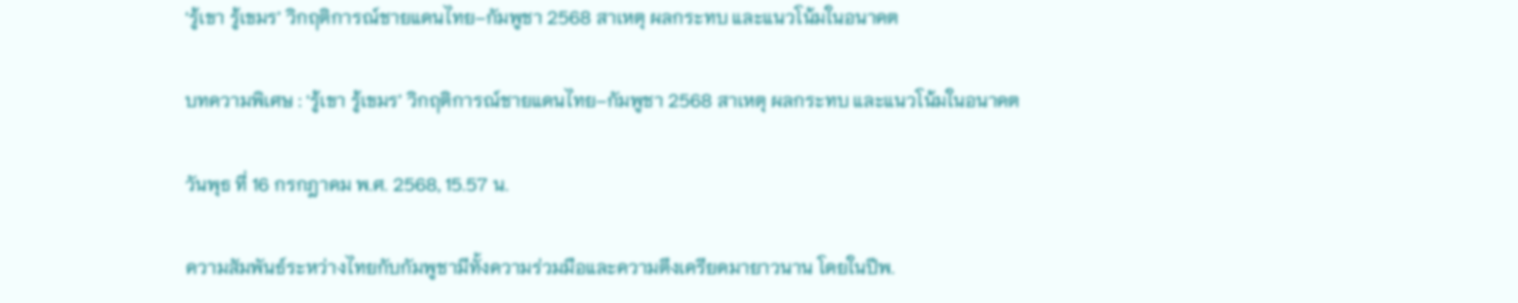‘รู้เขา รู้เขมร’ วิกฤติการณ์ชายแดนไทย–กัมพูชา 2568 สาเหตุ ผลกระทบ และแนวโน้มในอนาคต

บทความพิเศษ : ‘รู้เขา รู้เขมร’ วิกฤติการณ์ชายแดนไทย–กัมพูชา 2568 สาเหตุ ผลกระทบ และแนวโน้มในอนาคต

วันพุธ ที่ 16 กรกฎาคม พ.ศ. 2568, 15.57 น.

ความสัมพันธ์ระหว่างไทยกับกัมพูชามีทั้งความร่วมมือและความตึงเครียดมายาวนาน โดยในปีพ.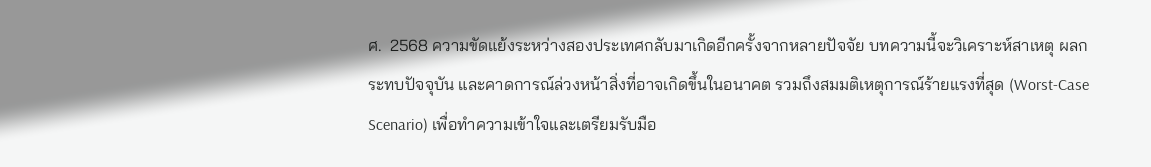ศ.  2568 ความขัดแย้งระหว่างสองประเทศกลับมาเกิดอีกครั้งจากหลายปัจจัย บทความนี้จะวิเคราะห์สาเหตุ ผลกระทบปัจจุบัน และคาดการณ์ล่วงหน้าสิ่งที่อาจเกิดขึ้นในอนาคต รวมถึงสมมติเหตุการณ์ร้ายแรงที่สุด (Worst-Case Scenario) เพื่อทำความเข้าใจและเตรียมรับมือ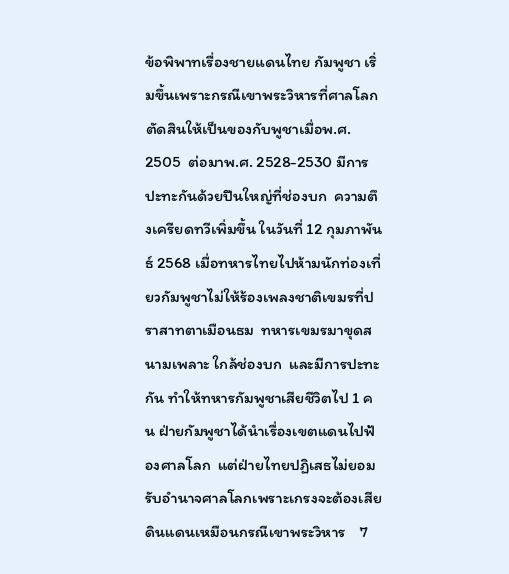ข้อพิพาทเรื่องชายแดนไทย กัมพูชา เริ่มขึ้นเพราะกรณีเขาพระวิหารที่ศาลโลกตัดสินให้เป็นของกับพูชาเมื่อพ.ศ. 2505  ต่อมาพ.ศ. 2528-2530 มีการปะทะกันด้วยปืนใหญ่ที่ช่องบก  ความตึงเครียดทวีเพิ่มขึ้น ในวันที่ 12 กุมภาพันธ์ 2568 เมื่อทหารไทยไปห้ามนักท่องเที่ยวกัมพูชาไม่ให้ร้องเพลงชาติเขมรที่ปราสาทตาเมือนธม  ทหารเขมรมาขุดสนามเพลาะ ใกล้ช่องบก  และมีการปะทะกัน ทำให้ทหารกัมพูชาเสียชีวิตไป 1 คน ฝ่ายกัมพูชาได้นำเรื่องเขตแดนไปฟ้องศาลโลก  แต่ฝ่ายไทยปฏิเสธไม่ยอมรับอำนาจศาลโลกเพราะเกรงจะต้องเสียดินแดนเหมือนกรณีเขาพระวิหาร    7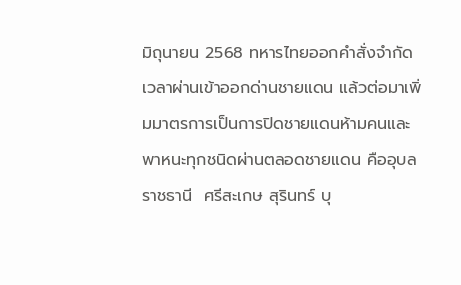มิถุนายน 2568 ทหารไทยออกคำสั่งจำกัดเวลาผ่านเข้าออกด่านชายแดน แล้วต่อมาเพิ่มมาตรการเป็นการปิดชายแดนห้ามคนและพาหนะทุกชนิดผ่านตลอดชายแดน คืออุบลราชธานี  ศรีสะเกษ สุรินทร์ บุ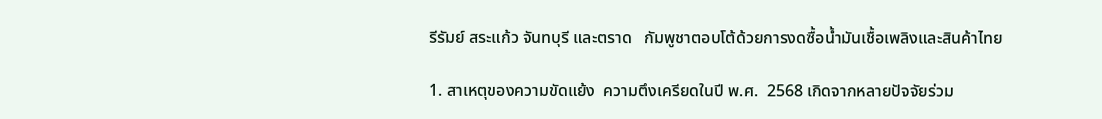รีรัมย์ สระแก้ว จันทบุรี และตราด   กัมพูชาตอบโต้ด้วยการงดซื้อน้ำมันเชื้อเพลิงและสินค้าไทย

1. สาเหตุของความขัดแย้ง  ความตึงเครียดในปี พ.ศ.  2568 เกิดจากหลายปัจจัยร่วม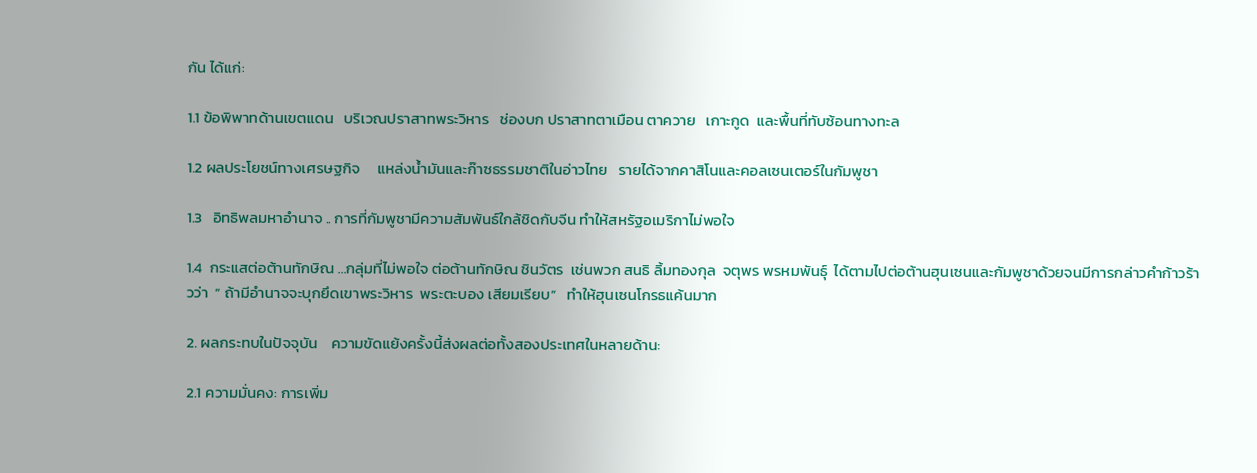กัน ได้แก่:

1.1 ข้อพิพาทด้านเขตแดน   บริเวณปราสาทพระวิหาร   ช่องบก ปราสาทตาเมือน ตาควาย   เกาะกูด  และพื้นที่ทับซ้อนทางทะล

1.2 ผลประโยชน์ทางเศรษฐกิจ     แหล่งน้ำมันและก๊าซธรรมชาติในอ่าวไทย   รายได้จากคาสิโนและคอลเซนเตอร์ในกัมพูชา

1.3   อิทธิพลมหาอำนาจ .. การที่กัมพูชามีความสัมพันธ์ใกล้ชิดกับจีน ทำให้สหรัฐอเมริกาไม่พอใจ

1.4  กระแสต่อต้านทักษิณ …กลุ่มที่ไม่พอใจ ต่อต้านทักษิณ ชินวัตร  เช่นพวก สนธิ ลิ้มทองกุล  จตุพร พรหมพันธุ์  ได้ตามไปต่อต้านฮุนเซนและกัมพูชาด้วยจนมีการกล่าวคำก้าวร้าวว่า  “ ถ้ามีอำนาจจะบุกยึดเขาพระวิหาร  พระตะบอง เสียมเรียบ”   ทำให้ฮุนเซนโกรธแค้นมาก

2. ผลกระทบในปัจจุบัน    ความขัดแย้งครั้งนี้ส่งผลต่อทั้งสองประเทศในหลายด้าน:

2.1 ความมั่นคง: การเพิ่ม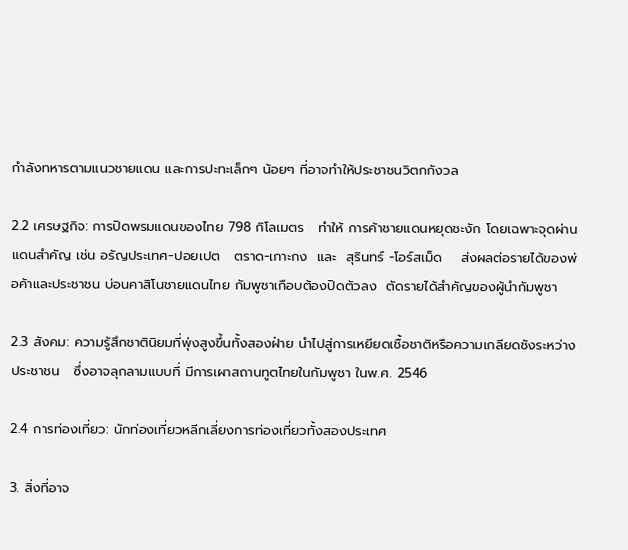กำลังทหารตามแนวชายแดน และการปะทะเล็กๆ น้อยๆ ที่อาจทำให้ประชาชนวิตกกังวล

2.2 เศรษฐกิจ: การปิดพรมแดนของไทย 798 กิโลเมตร   ทำให้ การค้าชายแดนหยุดชะงัก โดยเฉพาะจุดผ่านแดนสำคัญ เช่น อรัญประเทศ-ปอยเปต   ตราด-เกาะกง  และ  สุรินทร์ -โอร์สเม็ด    ส่งผลต่อรายได้ของพ่อค้าและประชาชน บ่อนคาสิโนชายแดนไทย กัมพูชาเกือบต้องปิดตัวลง  ตัดรายได้สำคัญของผู้นำกัมพูชา

2.3 สังคม: ความรู้สึกชาตินิยมที่พุ่งสูงขึ้นทั้งสองฝ่าย นำไปสู่การเหยียดเชื้อชาติหรือความเกลียดชังระหว่างประชาชน   ซึ่งอาจลุกลามแบบที่ มีการเผาสถานทูตไทยในกัมพูชา ในพ.ศ. 2546

2.4 การท่องเที่ยว: นักท่องเที่ยวหลีกเลี่ยงการท่องเที่ยวทั้งสองประเทศ

3. สิ่งที่อาจ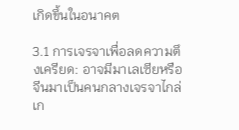เกิดขึ้นในอนาคต

3.1 การเจรจาเพื่อลดความตึงเครียด: อาจมีมาเลเซียหรือจีนมาเป็นคนกลางเจรจาไกล่เก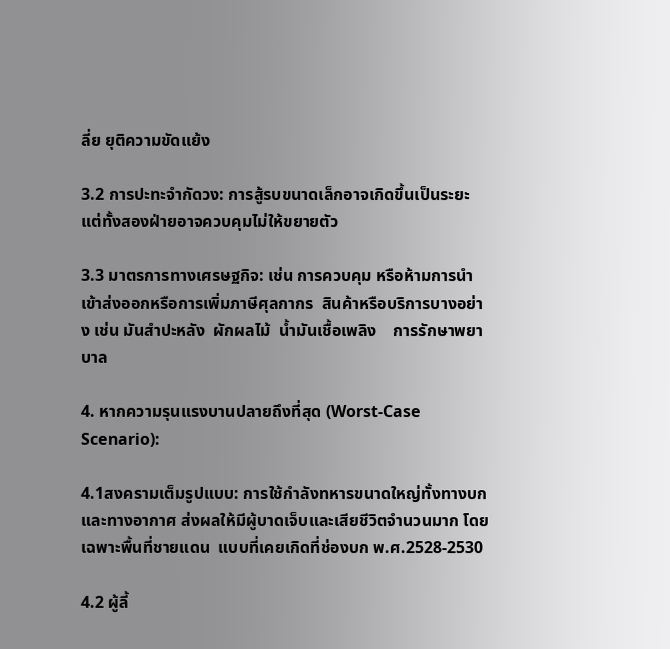ลี่ย ยุติความขัดแย้ง

3.2 การปะทะจำกัดวง: การสู้รบขนาดเล็กอาจเกิดขึ้นเป็นระยะ แต่ทั้งสองฝ่ายอาจควบคุมไม่ให้ขยายตัว

3.3 มาตรการทางเศรษฐกิจ: เช่น การควบคุม หรือห้ามการนำเข้าส่งออกหรือการเพิ่มภาษีศุลกากร  สินค้าหรือบริการบางอย่าง เช่น มันสำปะหลัง  ผักผลไม้  น้ำมันเชื้อเพลิง    การรักษาพยาบาล

4. หากความรุนแรงบานปลายถึงที่สุด (Worst-Case Scenario):

4.1สงครามเต็มรูปแบบ: การใช้กำลังทหารขนาดใหญ่ทั้งทางบกและทางอากาศ ส่งผลให้มีผู้บาดเจ็บและเสียชีวิตจำนวนมาก โดยเฉพาะพื้นที่ชายแดน  แบบที่เคยเกิดที่ช่องบก พ.ศ.2528-2530

4.2 ผู้ลี้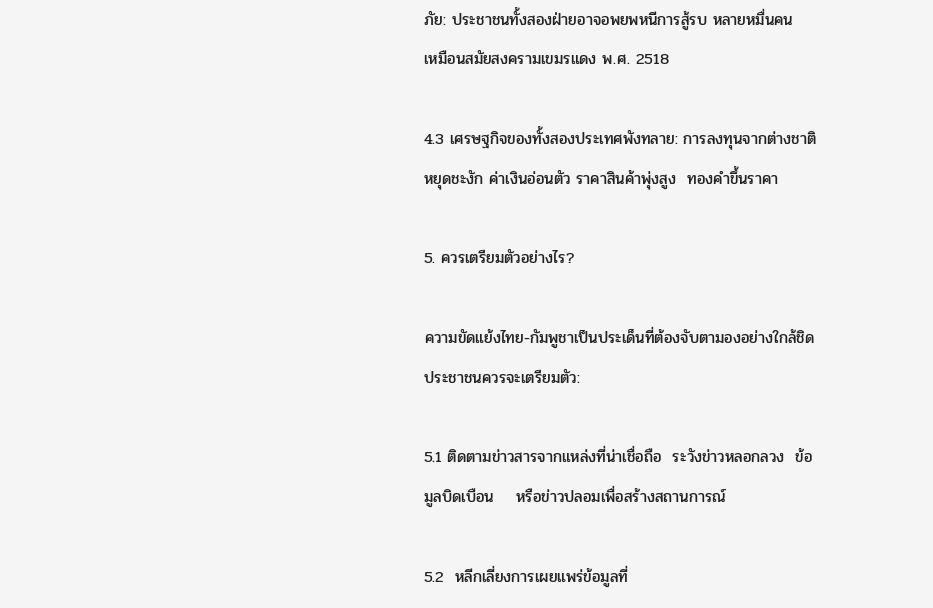ภัย: ประชาชนทั้งสองฝ่ายอาจอพยพหนีการสู้รบ หลายหมื่นคน   เหมือนสมัยสงครามเขมรแดง พ.ศ. 2518

4.3 เศรษฐกิจของทั้งสองประเทศพังทลาย: การลงทุนจากต่างชาติหยุดชะงัก ค่าเงินอ่อนตัว ราคาสินค้าพุ่งสูง  ทองคำขึ้นราคา

5. ควรเตรียมตัวอย่างไร?

ความขัดแย้งไทย-กัมพูชาเป็นประเด็นที่ต้องจับตามองอย่างใกล้ชิด ประชาชนควรจะเตรียมตัว:

5.1 ติดตามข่าวสารจากแหล่งที่น่าเชื่อถือ  ระวังข่าวหลอกลวง  ข้อมูลบิดเบือน    หรือข่าวปลอมเพื่อสร้างสถานการณ์

5.2  หลีกเลี่ยงการเผยแพร่ข้อมูลที่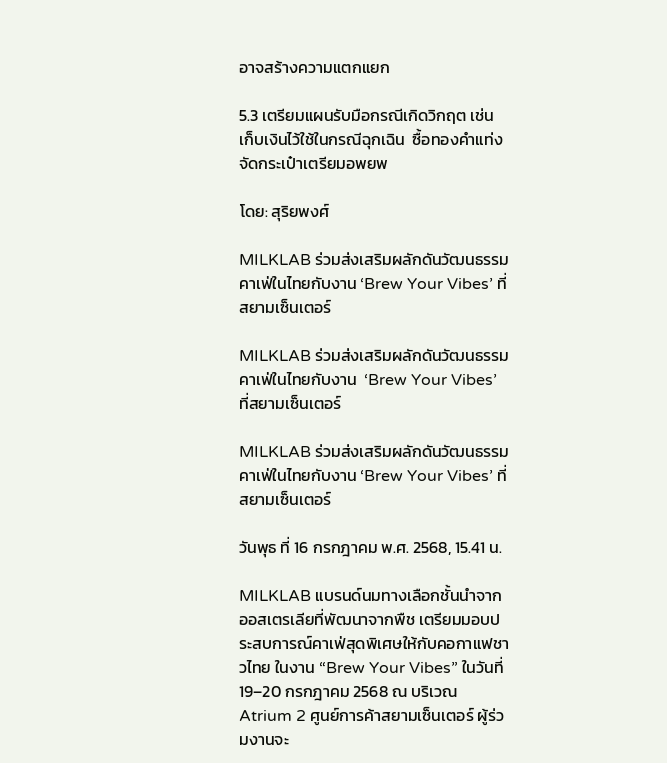อาจสร้างความแตกแยก

5.3 เตรียมแผนรับมือกรณีเกิดวิกฤต เช่น เก็บเงินไว้ใช้ในกรณีฉุกเฉิน  ซื้อทองคำแท่ง  จัดกระเป๋าเตรียมอพยพ

โดย: สุริยพงศ์

MILKLAB ร่วมส่งเสริมผลักดันวัฒนธรรมคาเฟ่ในไทยกับงาน ‘Brew Your Vibes’ ที่สยามเซ็นเตอร์

MILKLAB ร่วมส่งเสริมผลักดันวัฒนธรรมคาเฟ่ในไทยกับงาน  ‘Brew Your Vibes’ ที่สยามเซ็นเตอร์

MILKLAB ร่วมส่งเสริมผลักดันวัฒนธรรมคาเฟ่ในไทยกับงาน ‘Brew Your Vibes’ ที่สยามเซ็นเตอร์

วันพุธ ที่ 16 กรกฎาคม พ.ศ. 2568, 15.41 น.

MILKLAB แบรนด์นมทางเลือกชั้นนำจากออสเตรเลียที่พัฒนาจากพืช เตรียมมอบประสบการณ์คาเฟ่สุดพิเศษให้กับคอกาแฟชาวไทย ในงาน “Brew Your Vibes” ในวันที่ 19–20 กรกฎาคม 2568 ณ บริเวณ Atrium 2 ศูนย์การค้าสยามเซ็นเตอร์ ผู้ร่วมงานจะ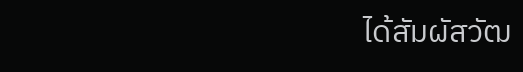ได้สัมผัสวัฒ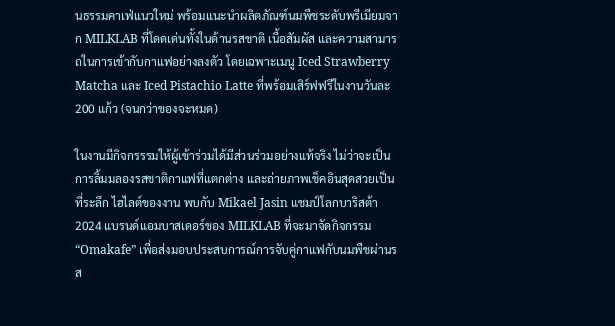นธรรมคาเฟ่แนวใหม่ พร้อมแนะนำผลิตภัณฑ์นมพืชระดับพรีเมียมจาก MILKLAB ที่โดดเด่นทั้งในด้านรสชาติ เนื้อสัมผัส และความสามารถในการเข้ากับกาแฟอย่างลงตัว โดยเฉพาะเมนู Iced Strawberry Matcha และ Iced Pistachio Latte ที่พร้อมเสิร์ฟฟรีในงานวันละ 200 แก้ว (จนกว่าของจะหมด)

ในงานมีกิจกรรรมให้ผู้เข้าร่วมได้มีส่วนร่วมอย่างแท้จริง ไม่ว่าจะเป็นการลิ้มมลองรสชาติกาแฟที่แตกต่าง และถ่ายภาพเช็คอินสุดสวยเป็นที่ระลึก ไฮไลต์ของงาน พบกับ Mikael Jasin แชมป์โลกบาริสต้า 2024 แบรนด์แอมบาสเดอร์ของ MILKLAB ที่จะมาจัดกิจกรรม “Omakafe” เพื่อส่งมอบประสบการณ์การจับคู่กาแฟกับนมพืชผ่านรส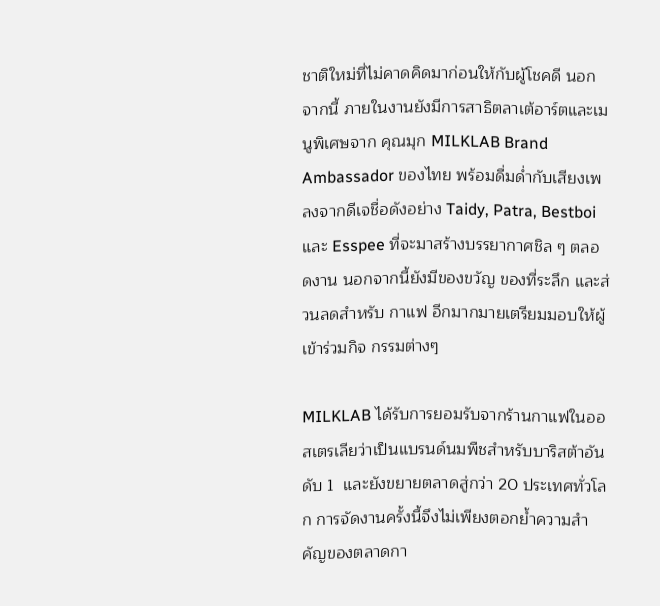ชาติใหม่ที่ไม่คาดคิดมาก่อนให้กับผู้โชคดี นอกจากนี้ ภายในงานยังมีการสาธิตลาเต้อาร์ตและเมนูพิเศษจาก คุณมุก MILKLAB Brand Ambassador ของไทย พร้อมดื่มด่ำกับเสียงเพลงจากดีเจชื่อดังอย่าง Taidy, Patra, Bestboi และ Esspee ที่จะมาสร้างบรรยากาศชิล ๆ ตลอดงาน นอกจากนี้ยังมีของขวัญ ของที่ระลึก และส่วนลดสำหรับ กาแฟ อีกมากมายเตรียมมอบให้ผู้เข้าร่วมกิจ กรรมต่างๆ

MILKLAB ได้รับการยอมรับจากร้านกาแฟในออสเตรเลียว่าเป็นแบรนด์นมพืชสำหรับบาริสต้าอันดับ 1  และยังขยายตลาดสู่กว่า 20 ประเทศทั่วโลก การจัดงานครั้งนี้จึงไม่เพียงตอกย้ำความสำคัญของตลาดกา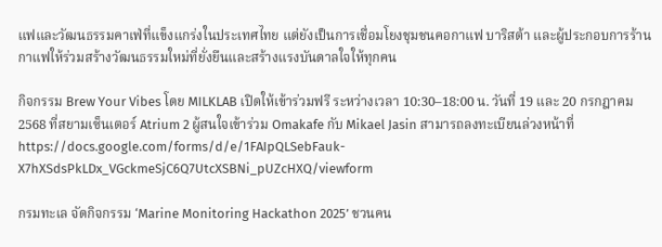แฟและวัฒนธรรมคาเฟ่ที่แข็งแกร่งในประเทศไทย แต่ยังเป็นการเชื่อมโยงชุมชนคอกาแฟ บาริสต้า และผู้ประกอบการร้านกาแฟให้ร่วมสร้างวัฒนธรรมใหม่ที่ยั่งยืนและสร้างแรงบันดาลใจให้ทุกคน

กิจกรรม Brew Your Vibes โดย MILKLAB เปิดให้เข้าร่วมฟรี ระหว่างเวลา 10:30–18:00 น. วันที่ 19 และ 20 กรกฎาคม 2568 ที่สยามเซ็นเตอร์ Atrium 2 ผู้สนใจเข้าร่วม Omakafe กับ Mikael Jasin สามารถลงทะเบียนล่วงหน้าที่ https://docs.google.com/forms/d/e/1FAIpQLSebFauk-X7hXSdsPkLDx_VGckmeSjC6Q7UtcXSBNi_pUZcHXQ/viewform

กรมทะเล จัดกิจกรรม ‘Marine Monitoring Hackathon 2025’ ชวนคน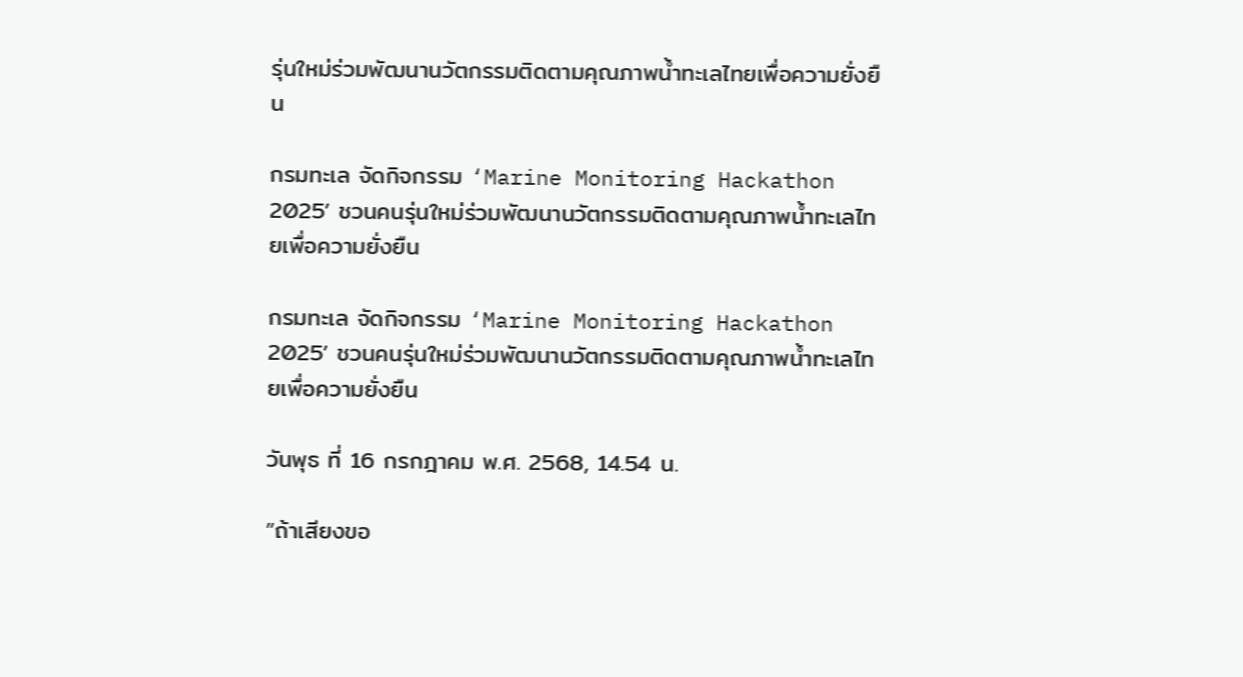รุ่นใหม่ร่วมพัฒนานวัตกรรมติดตามคุณภาพน้ำทะเลไทยเพื่อความยั่งยืน

กรมทะเล จัดกิจกรรม ‘Marine Monitoring Hackathon 2025’ ชวนคนรุ่นใหม่ร่วมพัฒนานวัตกรรมติดตามคุณภาพน้ำทะเลไทยเพื่อความยั่งยืน

กรมทะเล จัดกิจกรรม ‘Marine Monitoring Hackathon 2025’ ชวนคนรุ่นใหม่ร่วมพัฒนานวัตกรรมติดตามคุณภาพน้ำทะเลไทยเพื่อความยั่งยืน

วันพุธ ที่ 16 กรกฎาคม พ.ศ. 2568, 14.54 น.

”ถ้าเสียงขอ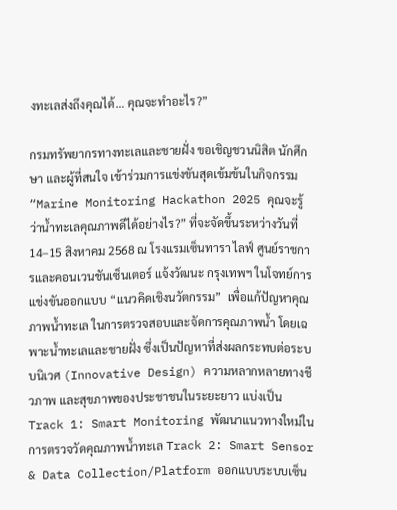งทะเลส่งถึงคุณได้… คุณจะทำอะไร?”

กรมทรัพยากรทางทะเลและชายฝั่ง ขอเชิญชวนนิสิต นักศึกษา และผู้ที่สนใจ เข้าร่วมการแข่งขันสุดเข้มข้นในกิจกรรม “Marine Monitoring Hackathon 2025 คุณจะรู้ว่าน้ำทะเลคุณภาพดีได้อย่างไร?” ที่จะจัดขึ้นระหว่างวันที่ 14–15 สิงหาคม 2568 ณ โรงแรมเซ็นทารา ไลฟ์ ศูนย์ราชการและคอนเวนชันเซ็นเตอร์ แจ้งวัฒนะ กรุงเทพฯ ในโจทย์การแข่งขันออกแบบ “แนวคิดเชิงนวัตกรรม”  เพื่อแก้ปัญหาคุณภาพน้ำทะเล ในการตรวจสอบและจัดการคุณภาพน้ำ โดยเฉพาะน้ำทะเลและชายฝั่ง ซึ่งเป็นปัญหาที่ส่งผลกระทบต่อระบบนิเวศ (Innovative Design) ความหลากหลายทางชีวภาพ และสุขภาพของประชาชนในระยะยาว แบ่งเป็น  Track 1: Smart Monitoring พัฒนาแนวทางใหม่ในการตรวจวัดคุณภาพน้ำทะเล Track 2: Smart Sensor & Data Collection/Platform ออกแบบระบบเซ็น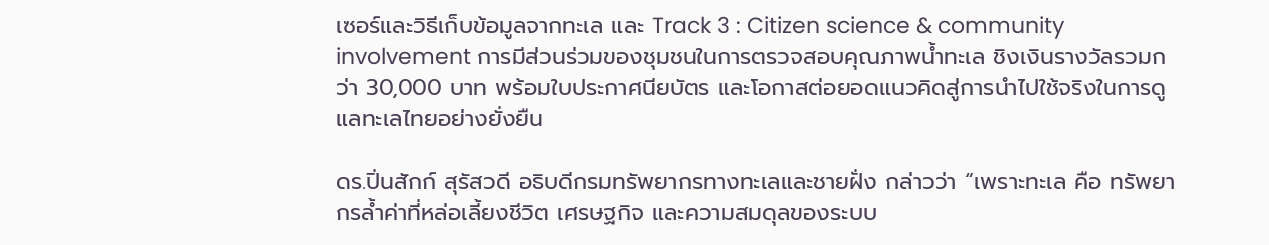เซอร์และวิธีเก็บข้อมูลจากทะเล และ Track 3 : Citizen science & community involvement การมีส่วนร่วมของชุมชนในการตรวจสอบคุณภาพน้ำทะเล ชิงเงินรางวัลรวมกว่า 30,000 บาท พร้อมใบประกาศนียบัตร และโอกาสต่อยอดแนวคิดสู่การนำไปใช้จริงในการดูแลทะเลไทยอย่างยั่งยืน

ดร.ปิ่นสักก์ สุรัสวดี อธิบดีกรมทรัพยากรทางทะเลและชายฝั่ง กล่าวว่า “เพราะทะเล คือ ทรัพยากรล้ำค่าที่หล่อเลี้ยงชีวิต เศรษฐกิจ และความสมดุลของระบบ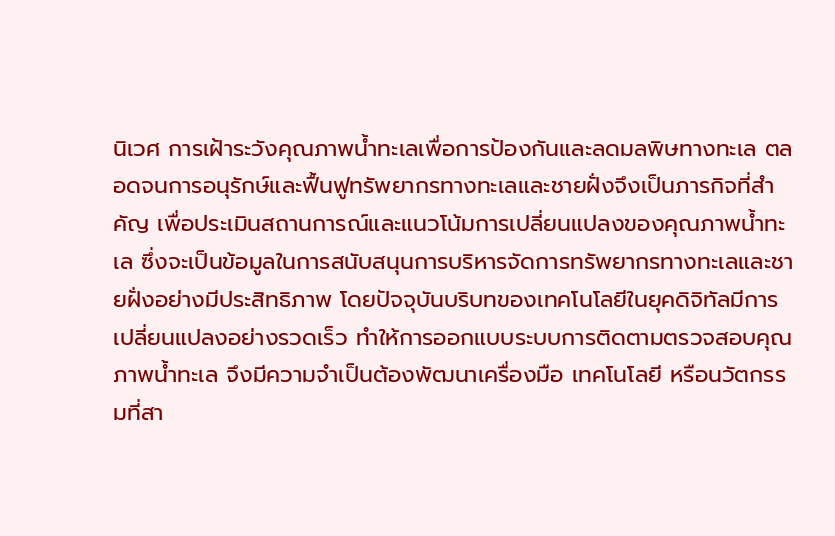นิเวศ การเฝ้าระวังคุณภาพน้ำทะเลเพื่อการป้องกันและลดมลพิษทางทะเล ตลอดจนการอนุรักษ์และฟื้นฟูทรัพยากรทางทะเลและชายฝั่งจึงเป็นภารกิจที่สำคัญ เพื่อประเมินสถานการณ์และแนวโน้มการเปลี่ยนแปลงของคุณภาพน้ำทะเล ซึ่งจะเป็นข้อมูลในการสนับสนุนการบริหารจัดการทรัพยากรทางทะเลและชายฝั่งอย่างมีประสิทธิภาพ โดยปัจจุบันบริบทของเทคโนโลยีในยุคดิจิทัลมีการเปลี่ยนแปลงอย่างรวดเร็ว ทำให้การออกแบบระบบการติดตามตรวจสอบคุณภาพน้ำทะเล จึงมีความจำเป็นต้องพัฒนาเครื่องมือ เทคโนโลยี หรือนวัตกรรมที่สา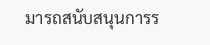มารถสนับสนุนการร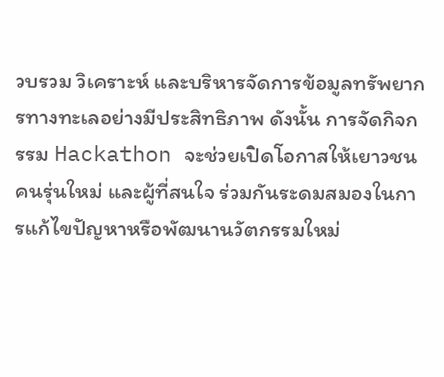วบรวม วิเคราะห์ และบริหารจัดการข้อมูลทรัพยากรทางทะเลอย่างมีประสิทธิภาพ ดังนั้น การจัดกิจกรรม Hackathon จะช่วยเปิดโอกาสให้เยาวชน คนรุ่นใหม่ และผู้ที่สนใจ ร่วมกันระดมสมองในการแก้ไขปัญหาหรือพัฒนานวัตกรรมใหม่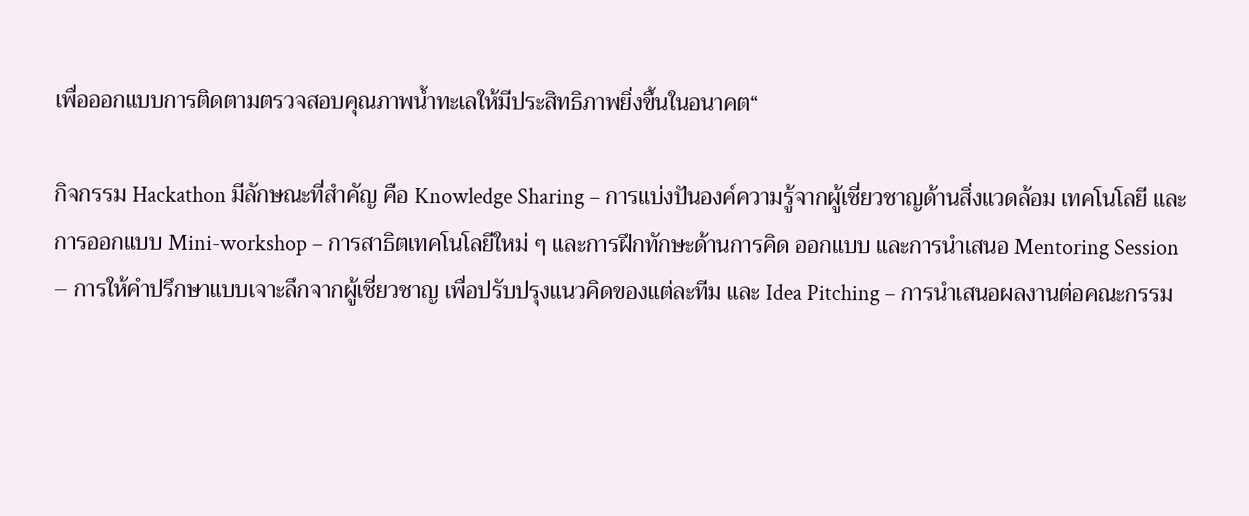เพื่อออกแบบการติดตามตรวจสอบคุณภาพน้ำทะเลให้มีประสิทธิภาพยิ่งขึ้นในอนาคต“

กิจกรรม Hackathon มีลักษณะที่สำคัญ คือ Knowledge Sharing – การแบ่งปันองค์ความรู้จากผู้เชี่ยวชาญด้านสิ่งแวดล้อม เทคโนโลยี และการออกแบบ Mini-workshop – การสาธิตเทคโนโลยีใหม่ ๆ และการฝึกทักษะด้านการคิด ออกแบบ และการนำเสนอ Mentoring Session – การให้คำปรึกษาแบบเจาะลึกจากผู้เชี่ยวชาญ เพื่อปรับปรุงแนวคิดของแต่ละทีม และ Idea Pitching – การนำเสนอผลงานต่อคณะกรรม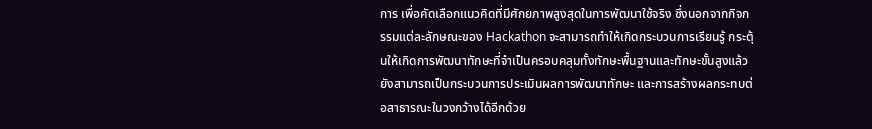การ เพื่อคัดเลือกแนวคิดที่มีศักยภาพสูงสุดในการพัฒนาใช้จริง ซึ่งนอกจากกิจกรรมแต่ละลักษณะของ Hackathon จะสามารถทำให้เกิดกระบวนการเรียนรู้ กระตุ้นให้เกิดการพัฒนาทักษะที่จำเป็นครอบคลุมทั้งทักษะพื้นฐานและทักษะขั้นสูงแล้ว ยังสามารถเป็นกระบวนการประเมินผลการพัฒนาทักษะ และการสร้างผลกระทบต่อสาธารณะในวงกว้างได้อีกด้วย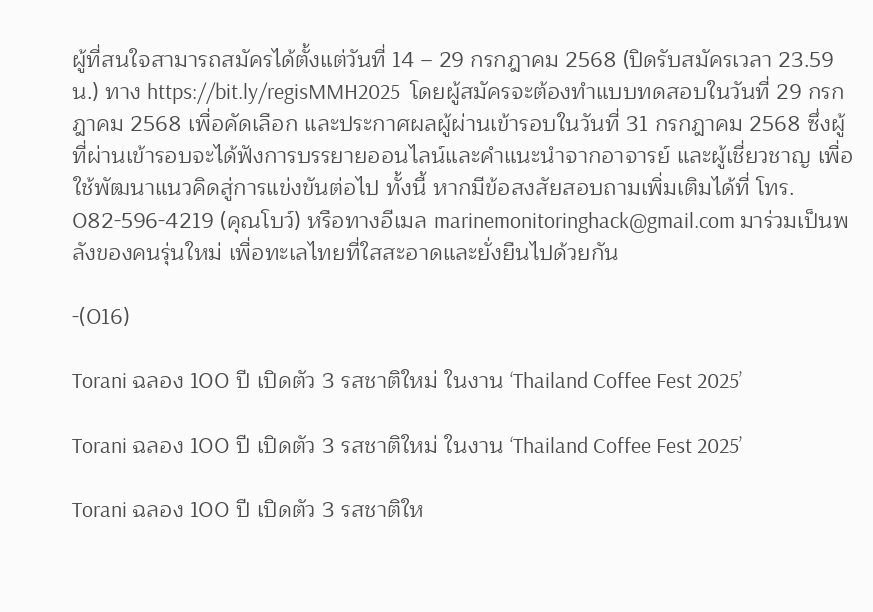ผู้ที่สนใจสามารถสมัครได้ตั้งแต่วันที่ 14 – 29 กรกฎาคม 2568 (ปิดรับสมัครเวลา 23.59 น.) ทาง https://bit.ly/regisMMH2025  โดยผู้สมัครจะต้องทำแบบทดสอบในวันที่ 29 กรกฎาคม 2568 เพื่อคัดเลือก และประกาศผลผู้ผ่านเข้ารอบในวันที่ 31 กรกฎาคม 2568 ซึ่งผู้ที่ผ่านเข้ารอบจะได้ฟังการบรรยายออนไลน์และคำแนะนำจากอาจารย์ และผู้เชี่ยวชาญ เพื่อใช้พัฒนาแนวคิดสู่การแข่งขันต่อไป ทั้งนี้ หากมีข้อสงสัยสอบถามเพิ่มเติมได้ที่ โทร. 082-596-4219 (คุณโบว์) หรือทางอีเมล marinemonitoringhack@gmail.com มาร่วมเป็นพลังของคนรุ่นใหม่ เพื่อทะเลไทยที่ใสสะอาดและยั่งยืนไปด้วยกัน

-(016)

Torani ฉลอง 100 ปี เปิดตัว 3 รสชาติใหม่ ในงาน ‘Thailand Coffee Fest 2025’

Torani ฉลอง 100 ปี เปิดตัว 3 รสชาติใหม่ ในงาน ‘Thailand Coffee Fest 2025’

Torani ฉลอง 100 ปี เปิดตัว 3 รสชาติให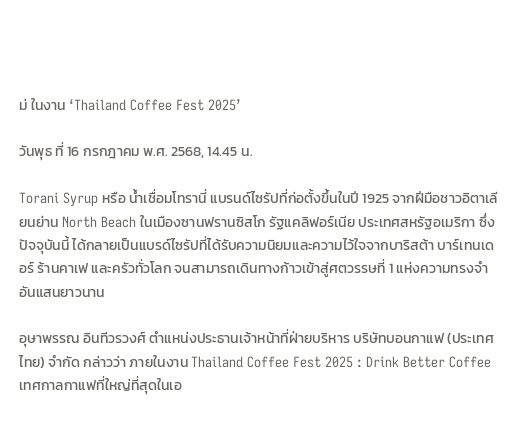ม่ ในงาน ‘Thailand Coffee Fest 2025’

วันพุธ ที่ 16 กรกฎาคม พ.ศ. 2568, 14.45 น.

Torani Syrup หรือ น้ำเชื่อมโทรานี่ แบรนด์ไซรัปที่ก่อตั้งขึ้นในปี 1925 จากฝีมือชาวอิตาเลียนย่าน North Beach ในเมืองซานฟรานซิสโก รัฐแคลิฟอร์เนีย ประเทศสหรัฐอเมริกา ซึ่งปัจจุบันนี้ ได้กลายเป็นแบรด์ไซรัปที่ได้รับความนิยมและความไว้ใจจากบาริสต้า บาร์เทนเดอร์ ร้านคาเฟ และครัวทั่วโลก จนสามารถเดินทางก้าวเข้าสู่ศตวรรษที่ 1 แห่งความทรงจำอันแสนยาวนาน

อุษาพรรณ อินทีวรวงศ์ ตำแหน่งประธานเจ้าหน้าที่ฝ่ายบริหาร บริษัทบอนกาแฟ (ประเทศไทย) จำกัด กล่าวว่า ภายในงาน Thailand Coffee Fest 2025 : Drink Better Coffee เทศกาลกาแฟที่ใหญ่ที่สุดในเอ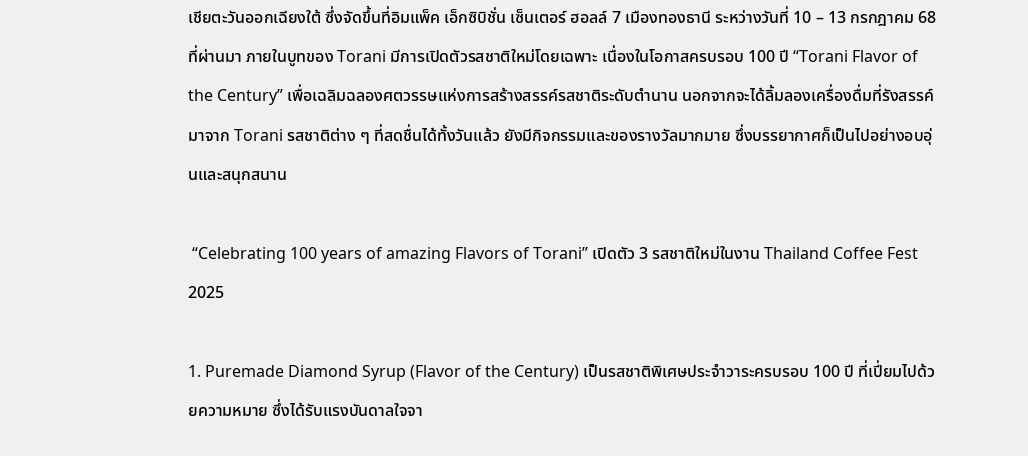เชียตะวันออกเฉียงใต้ ซึ่งจัดขึ้นที่อิมแพ็ค เอ็กซิบิชั่น เซ็นเตอร์ ฮอลล์ 7 เมืองทองธานี ระหว่างวันที่ 10 – 13 กรกฎาคม 68 ที่ผ่านมา ภายในบูทของ Torani มีการเปิดตัวรสชาติใหม่โดยเฉพาะ เนื่องในโอกาสครบรอบ 100 ปี “Torani Flavor of the Century” เพื่อเฉลิมฉลองศตวรรษแห่งการสร้างสรรค์รสชาติระดับตำนาน นอกจากจะได้ลิ้มลองเครื่องดื่มที่รังสรรค์มาจาก Torani รสชาติต่าง ๆ ที่สดชื่นได้ทั้งวันแล้ว ยังมีกิจกรรมและของรางวัลมากมาย ซึ่งบรรยากาศก็เป็นไปอย่างอบอุ่นและสนุกสนาน

 “Celebrating 100 years of amazing Flavors of Torani” เปิดตัว 3 รสชาติใหม่ในงาน Thailand Coffee Fest 2025

1. Puremade Diamond Syrup (Flavor of the Century) เป็นรสชาติพิเศษประจำวาระครบรอบ 100 ปี ที่เปี่ยมไปด้วยความหมาย ซึ่งได้รับแรงบันดาลใจจา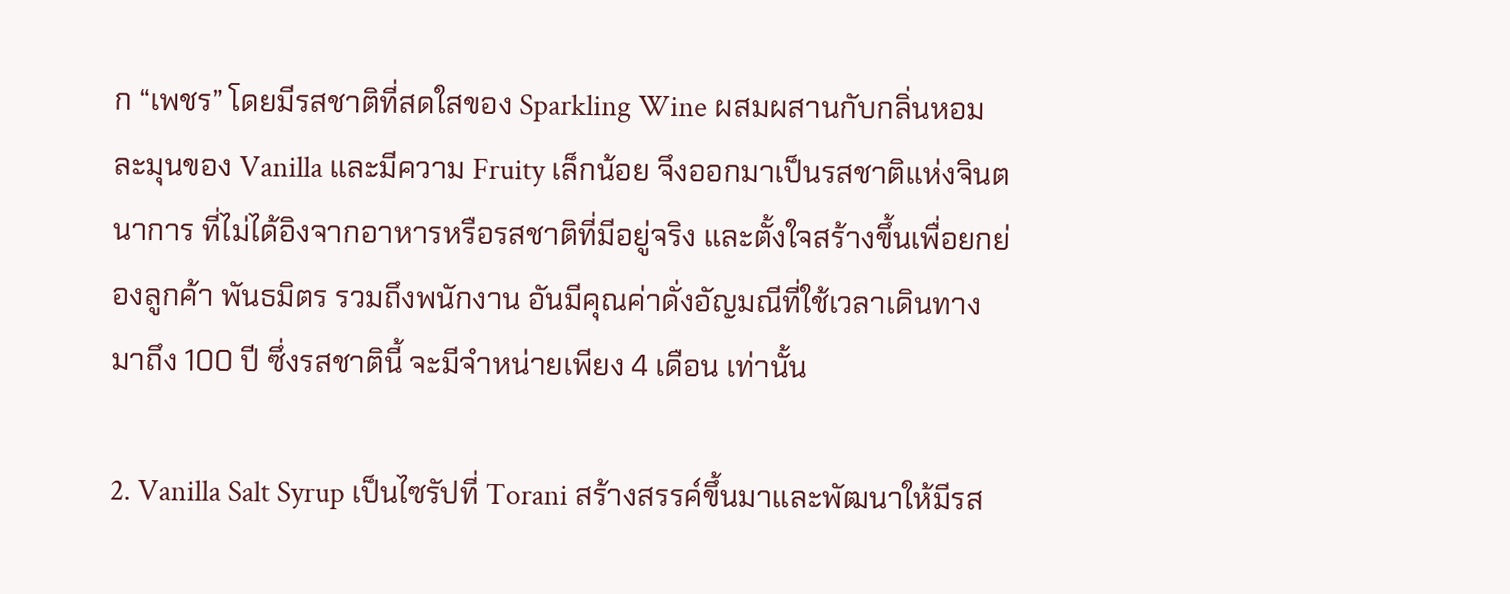ก “เพชร” โดยมีรสชาติที่สดใสของ Sparkling Wine ผสมผสานกับกลิ่นหอมละมุนของ Vanilla และมีความ Fruity เล็กน้อย จึงออกมาเป็นรสชาติแห่งจินตนาการ ที่ไม่ได้อิงจากอาหารหรือรสชาติที่มีอยู่จริง และตั้งใจสร้างขึ้นเพื่อยกย่องลูกค้า พันธมิตร รวมถึงพนักงาน อันมีคุณค่าดั่งอัญมณีที่ใช้เวลาเดินทางมาถึง 100 ปี ซึ่งรสชาตินี้ จะมีจำหน่ายเพียง 4 เดือน เท่านั้น

2. Vanilla Salt Syrup เป็นไซรัปที่ Torani สร้างสรรค์ขึ้นมาและพัฒนาให้มีรส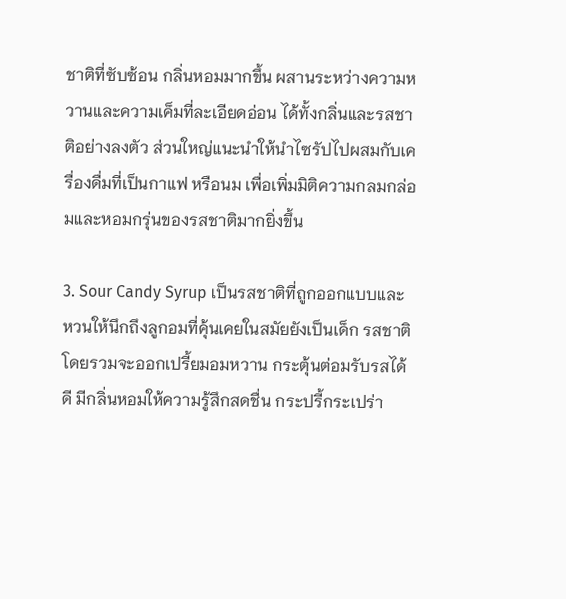ชาติที่ซับซ้อน กลิ่นหอมมากขึ้น ผสานระหว่างความหวานและความเค็มที่ละเอียดอ่อน ได้ทั้งกลิ่นและรสชาติอย่างลงตัว ส่วนใหญ่แนะนำให้นำไซรัปไปผสมกับเครื่องดื่มที่เป็นกาแฟ หรือนม เพื่อเพิ่มมิติความกลมกล่อมและหอมกรุ่นของรสชาติมากยิ่งขึ้น

3. Sour Candy Syrup เป็นรสชาติที่ถูกออกแบบและหวนให้นึกถึงลูกอมที่คุ้นเคยในสมัยยังเป็นเด็ก รสชาติโดยรวมจะออกเปรี้ยมอมหวาน กระตุ้นต่อมรับรสได้ดี มีกลิ่นหอมให้ความรู้สึกสดชื่น กระปรี้กระเปร่า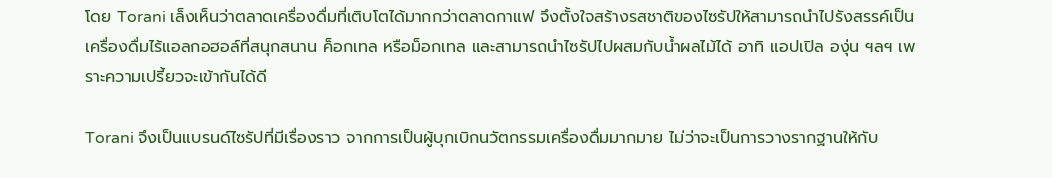โดย Torani เล็งเห็นว่าตลาดเครื่องดื่มที่เติบโตได้มากกว่าตลาดกาแฟ จึงตั้งใจสร้างรสชาติของไซรัปให้สามารถนำไปรังสรรค์เป็นเครื่องดื่มไร้แอลกอฮอล์ที่สนุกสนาน ค็อกเทล หรือม็อกเทล และสามารถนำไซรัปไปผสมกับน้ำผลไม้ได้ อาทิ แอปเปิล องุ่น ฯลฯ เพราะความเปรี้ยวจะเข้ากันได้ดี

Torani จึงเป็นแบรนด์ไซรัปที่มีเรื่องราว จากการเป็นผู้บุกเบิกนวัตกรรมเครื่องดื่มมากมาย ไม่ว่าจะเป็นการวางรากฐานให้กับ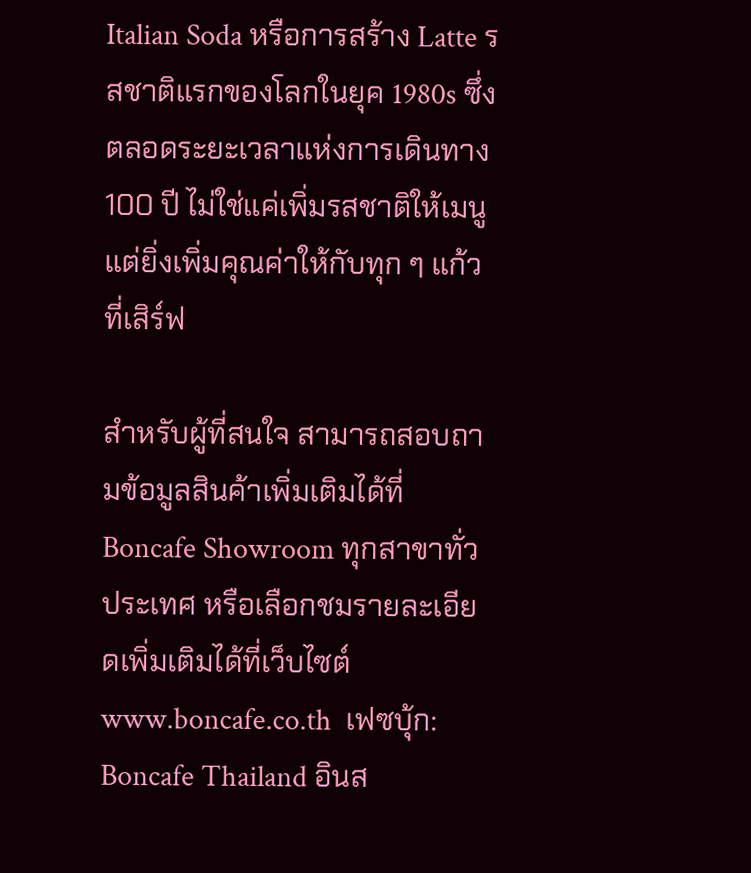Italian Soda หรือการสร้าง Latte รสชาติแรกของโลกในยุค 1980s ซึ่งตลอดระยะเวลาแห่งการเดินทาง 100 ปี ไม่ใช่แค่เพิ่มรสชาติให้เมนู แต่ยิ่งเพิ่มคุณค่าให้กับทุก ๆ แก้วที่เสิร์ฟ

สำหรับผู้ที่สนใจ สามารถสอบถามข้อมูลสินค้าเพิ่มเติมได้ที่ Boncafe Showroom ทุกสาขาทั่วประเทศ หรือเลือกชมรายละเอียดเพิ่มเติมได้ที่เว็บไซต์ www.boncafe.co.th  เฟซบุ้ก: Boncafe Thailand อินส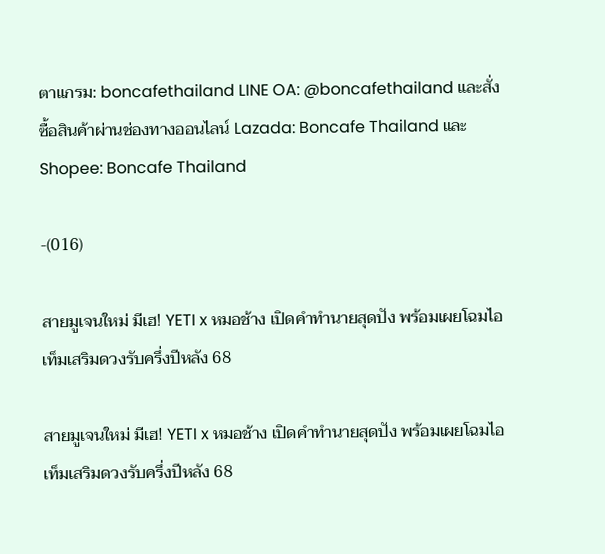ตาแกรม: boncafethailand LINE OA: @boncafethailand และสั่งซื้อสินค้าผ่านช่องทางออนไลน์ Lazada: Boncafe Thailand และ Shopee: Boncafe Thailand

-(016)

สายมูเจนใหม่ มีเฮ! YETI x หมอช้าง เปิดคำทำนายสุดปัง พร้อมเผยโฉมไอเท็มเสริมดวงรับครึ่งปีหลัง 68

สายมูเจนใหม่ มีเฮ! YETI x หมอช้าง เปิดคำทำนายสุดปัง พร้อมเผยโฉมไอเท็มเสริมดวงรับครึ่งปีหลัง 68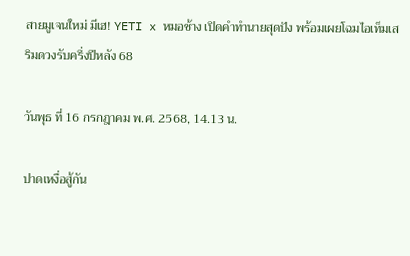สายมูเจนใหม่ มีเฮ! YETI x หมอช้าง เปิดคำทำนายสุดปัง พร้อมเผยโฉมไอเท็มเสริมดวงรับครึ่งปีหลัง 68

วันพุธ ที่ 16 กรกฎาคม พ.ศ. 2568, 14.13 น.

ปาดเหงื่อสู้กัน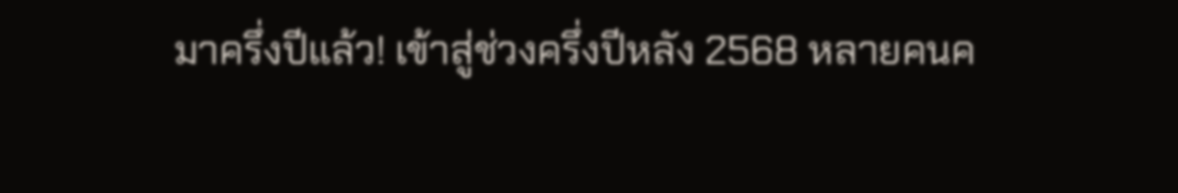มาครึ่งปีแล้ว! เข้าสู่ช่วงครึ่งปีหลัง 2568 หลายคนค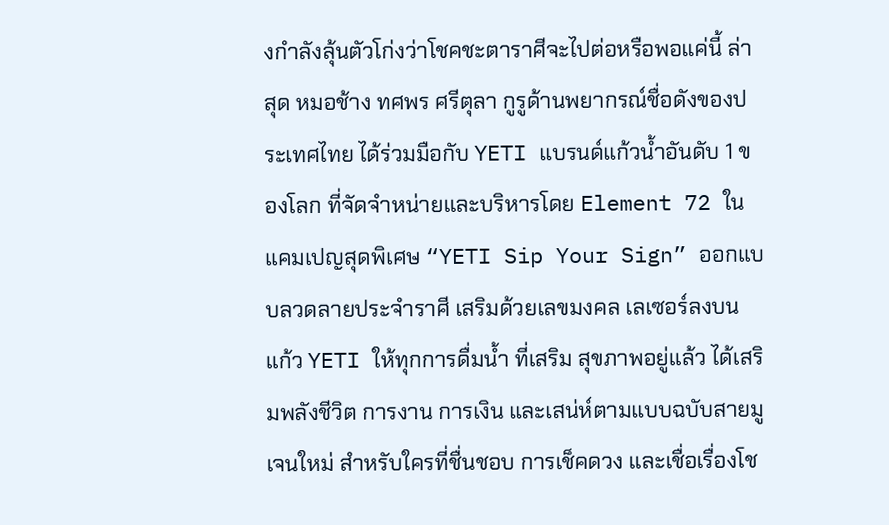งกำลังลุ้นตัวโก่งว่าโชคชะตาราศีจะไปต่อหรือพอแค่นี้ ล่าสุด หมอช้าง ทศพร ศรีตุลา กูรูด้านพยากรณ์ชื่อดังของประเทศไทย ได้ร่วมมือกับ YETI แบรนด์แก้วน้ำอันดับ 1 ของโลก ที่จัดจำหน่ายและบริหารโดย Element 72 ใน แคมเปญสุดพิเศษ “YETI Sip Your Sign” ออกแบบลวดลายประจำราศี เสริมด้วยเลขมงคล เลเซอร์ลงบนแก้ว YETI ให้ทุกการดื่มน้ำ ที่เสริม สุขภาพอยู่แล้ว ได้เสริมพลังชีวิต การงาน การเงิน และเสน่ห์ตามแบบฉบับสายมูเจนใหม่ สำหรับใครที่ชื่นชอบ การเช็คดวง และเชื่อเรื่องโช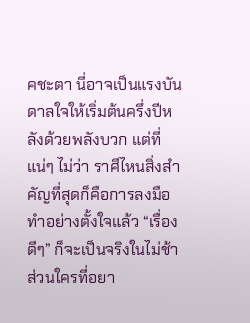คชะตา นี่อาจเป็นแรงบันดาลใจให้เริ่มต้นครึ่งปีหลังด้วยพลังบวก แต่ที่แน่ๆ ไม่ว่า ราศีไหนสิ่งสำคัญที่สุดก็คือการลงมือทำอย่างตั้งใจแล้ว “เรื่องดีๆ” ก็จะเป็นจริงในไม่ช้า ส่วนใครที่อยา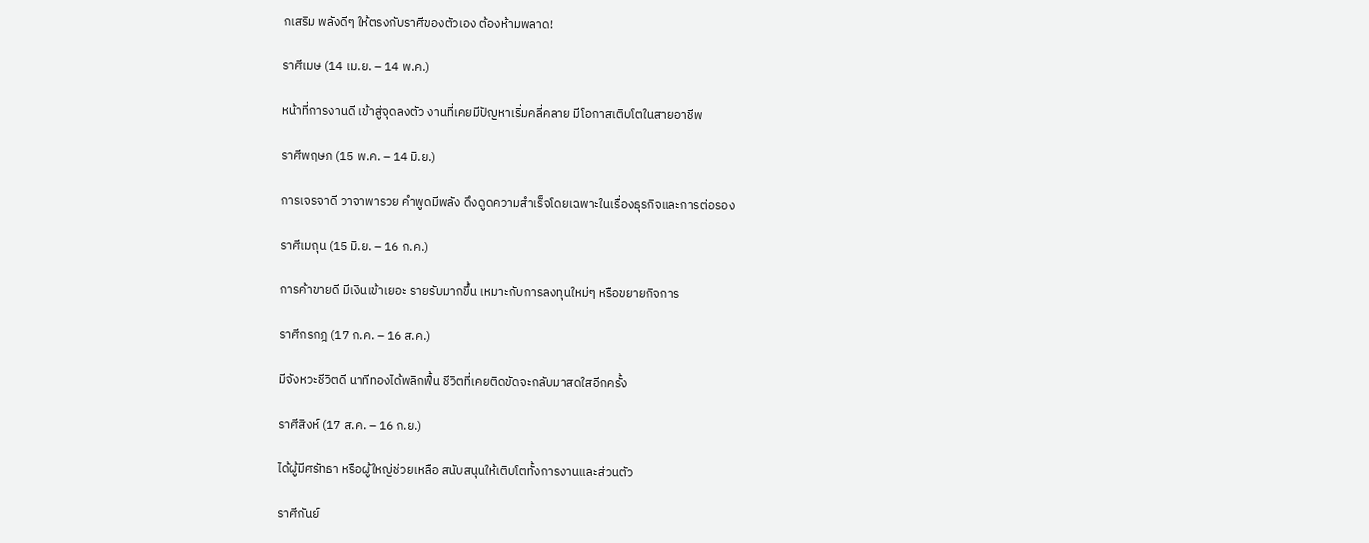กเสริม พลังดีๆ ให้ตรงกับราศีของตัวเอง ต้องห้ามพลาด!

ราศีเมษ (14 เม.ย. – 14 พ.ค.)

หน้าที่การงานดี เข้าสู่จุดลงตัว งานที่เคยมีปัญหาเริ่มคลี่คลาย มีโอกาสเติบโตในสายอาชีพ

ราศีพฤษภ (15 พ.ค. – 14 มิ.ย.)

การเจรจาดี วาจาพารวย คำพูดมีพลัง ดึงดูดความสำเร็จโดยเฉพาะในเรื่องธุรกิจและการต่อรอง

ราศีเมถุน (15 มิ.ย. – 16 ก.ค.)

การค้าขายดี มีเงินเข้าเยอะ รายรับมากขึ้น เหมาะกับการลงทุนใหม่ๆ หรือขยายกิจการ

ราศีกรกฎ (17 ก.ค. – 16 ส.ค.)

มีจังหวะชีวิตดี นาทีทองได้พลิกฟื้น ชีวิตที่เคยติดขัดจะกลับมาสดใสอีกครั้ง

ราศีสิงห์ (17 ส.ค. – 16 ก.ย.)

ได้ผู้มีศรัทธา หรือผู้ใหญ่ช่วยเหลือ สนับสนุนให้เติบโตทั้งการงานและส่วนตัว

ราศีกันย์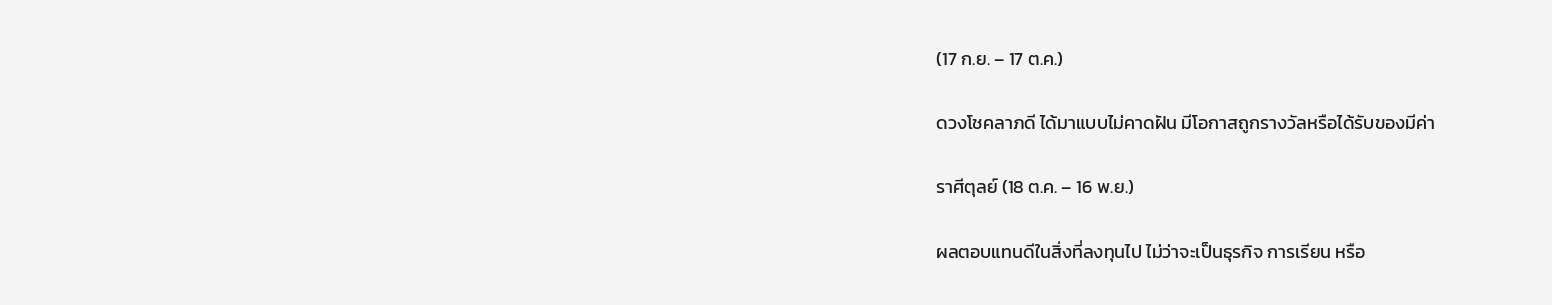(17 ก.ย. – 17 ต.ค.)

ดวงโชคลาภดี ได้มาแบบไม่คาดฝัน มีโอกาสถูกรางวัลหรือได้รับของมีค่า

ราศีตุลย์ (18 ต.ค. – 16 พ.ย.)

ผลตอบแทนดีในสิ่งที่ลงทุนไป ไม่ว่าจะเป็นธุรกิจ การเรียน หรือ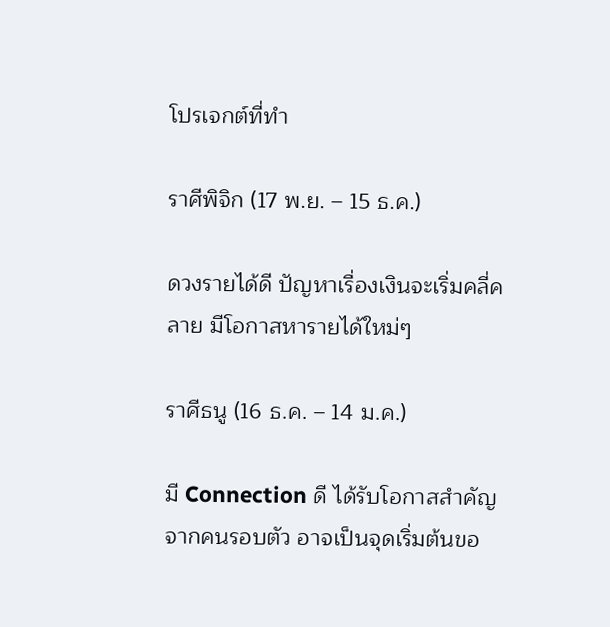โปรเจกต์ที่ทำ

ราศีพิจิก (17 พ.ย. – 15 ธ.ค.)

ดวงรายได้ดี ปัญหาเรื่องเงินจะเริ่มคลี่คลาย มีโอกาสหารายได้ใหม่ๆ

ราศีธนู (16 ธ.ค. – 14 ม.ค.)

มี Connection ดี ได้รับโอกาสสำคัญจากคนรอบตัว อาจเป็นจุดเริ่มต้นขอ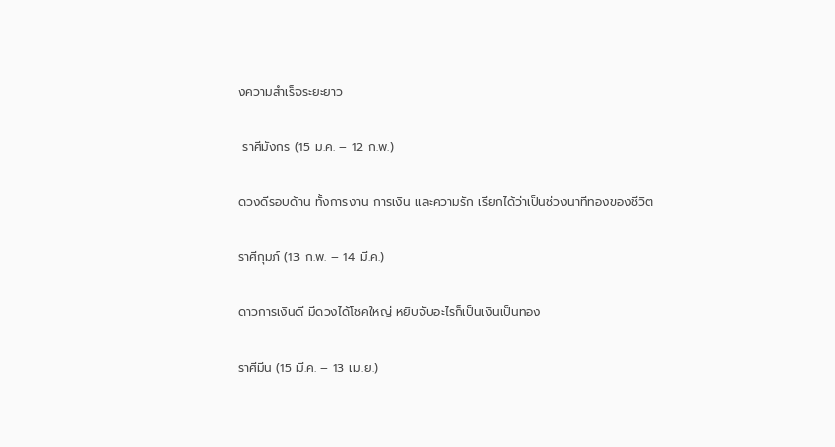งความสำเร็จระยะยาว

 ราศีมังกร (15 ม.ค. – 12 ก.พ.)

ดวงดีรอบด้าน ทั้งการงาน การเงิน และความรัก เรียกได้ว่าเป็นช่วงนาทีทองของชีวิต

ราศีกุมภ์ (13 ก.พ. – 14 มี.ค.)

ดาวการเงินดี มีดวงได้โชคใหญ่ หยิบจับอะไรก็เป็นเงินเป็นทอง

ราศีมีน (15 มี.ค. – 13 เม.ย.)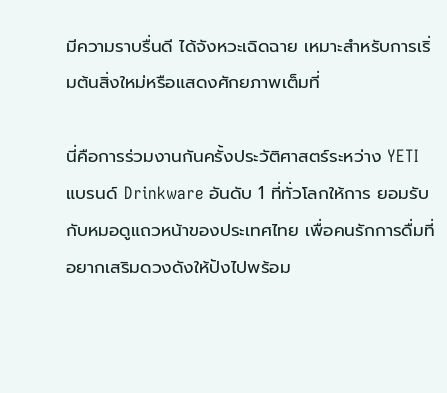มีความราบรื่นดี ได้จังหวะเฉิดฉาย เหมาะสำหรับการเริ่มต้นสิ่งใหม่หรือแสดงศักยภาพเต็มที่

นี่คือการร่วมงานกันครั้งประวัติศาสตร์ระหว่าง YETI แบรนด์ Drinkware อันดับ 1 ที่ทั่วโลกให้การ ยอมรับ กับหมอดูแถวหน้าของประเทศไทย เพื่อคนรักการดื่มที่อยากเสริมดวงดังให้ปังไปพร้อม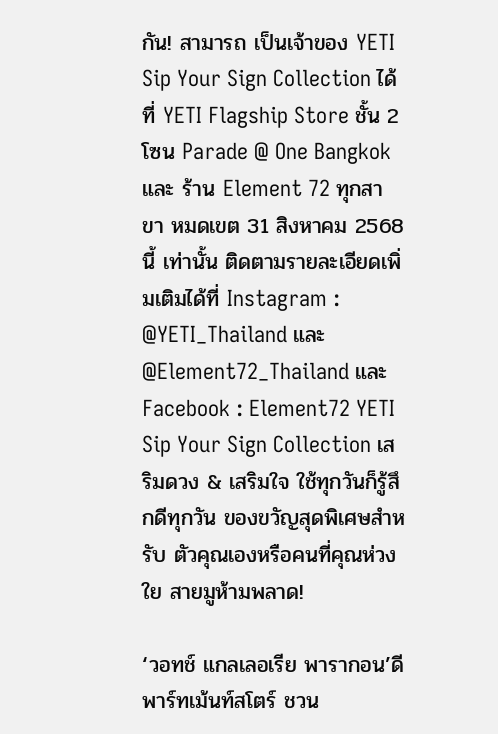กัน! สามารถ เป็นเจ้าของ YETI Sip Your Sign Collection ได้ที่ YETI Flagship Store ชั้น 2 โซน Parade @ One Bangkok และ ร้าน Element 72 ทุกสาขา หมดเขต 31 สิงหาคม 2568 นี้ เท่านั้น ติดตามรายละเอียดเพิ่มเติมได้ที่ Instagram : @YETI_Thailand และ @Element72_Thailand และ Facebook : Element72 YETI Sip Your Sign Collection เสริมดวง & เสริมใจ ใช้ทุกวันก็รู้สึกดีทุกวัน ของขวัญสุดพิเศษสำหรับ ตัวคุณเองหรือคนที่คุณห่วงใย สายมูห้ามพลาด!

‘วอทช์ แกลเลอเรีย พารากอน’ดีพาร์ทเม้นท์สโตร์ ชวน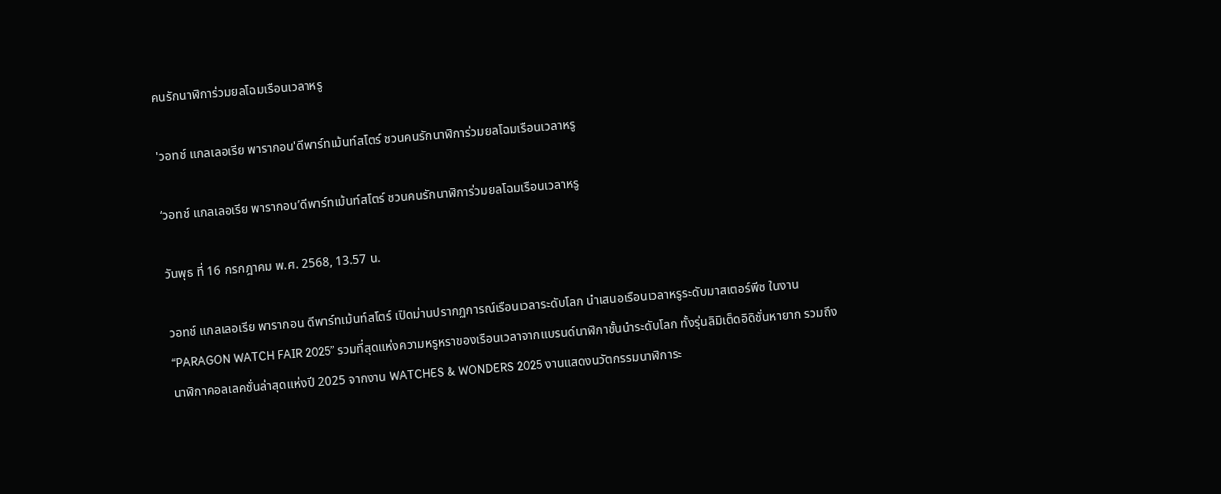คนรักนาฬิการ่วมยลโฉมเรือนเวลาหรู

'วอทช์ แกลเลอเรีย พารากอน'ดีพาร์ทเม้นท์สโตร์ ชวนคนรักนาฬิการ่วมยลโฉมเรือนเวลาหรู

‘วอทช์ แกลเลอเรีย พารากอน’ดีพาร์ทเม้นท์สโตร์ ชวนคนรักนาฬิการ่วมยลโฉมเรือนเวลาหรู

วันพุธ ที่ 16 กรกฎาคม พ.ศ. 2568, 13.57 น.

วอทช์ แกลเลอเรีย พารากอน ดีพาร์ทเม้นท์สโตร์ เปิดม่านปรากฏการณ์เรือนเวลาระดับโลก นำเสนอเรือนเวลาหรูระดับมาสเตอร์พีซ ในงาน “PARAGON WATCH FAIR 2025” รวมที่สุดแห่งความหรูหราของเรือนเวลาจากแบรนด์นาฬิกาชั้นนำระดับโลก ทั้งรุ่นลิมิเต็ดอิดิชั่นหายาก รวมถึงนาฬิกาคอลเลคชั่นล่าสุดแห่งปี 2025 จากงาน WATCHES & WONDERS 2025 งานแสดงนวัตกรรมนาฬิการะ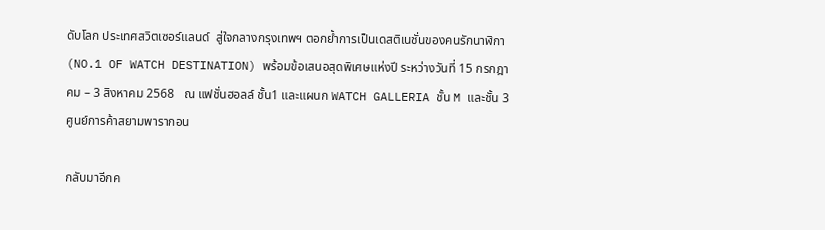ดับโลก ประเทศสวิตเซอร์แลนด์  สู่ใจกลางกรุงเทพฯ ตอกย้ำการเป็นเดสติเนชั่นของคนรักนาฬิกา (NO.1 OF WATCH DESTINATION) พร้อมข้อเสนอสุดพิเศษแห่งปี ระหว่างวันที่ 15 กรกฎาคม – 3 สิงหาคม 2568   ณ แฟชั่นฮอลล์ ชั้น1 และแผนก WATCH GALLERIA ชั้น M และชั้น 3 ศูนย์การค้าสยามพารากอน

กลับมาอีกค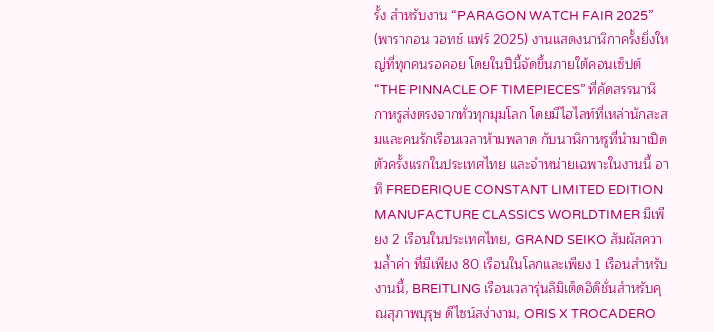รั้ง สำหรับงาน “PARAGON WATCH FAIR 2025” (พารากอน วอทช์ แฟร์ 2025) งานแสดงนาฬิกาครั้งยิ่งใหญ่ที่ทุกคนรอคอย โดยในปีนี้จัดขึ้นภายใต้คอนเซ็ปต์ “THE PINNACLE OF TIMEPIECES” ที่คัดสรรนาฬิกาหรูส่งตรงจากทั่วทุกมุมโลก โดยมีไฮไลท์ที่เหล่านักสะสมและคนรักเรือนเวลาห้ามพลาด กับนาฬิกาหรูที่นำมาเปิดตัวครั้งแรกในประเทศไทย และจำหน่ายเฉพาะในงานนี้ อาทิ FREDERIQUE CONSTANT LIMITED EDITION MANUFACTURE CLASSICS WORLDTIMER มีเพียง 2 เรือนในประเทศไทย, GRAND SEIKO สัมผัสความล้ำค่า ที่มีเพียง 80 เรือนในโลกและเพียง 1 เรือนสำหรับงานนี้, BREITLING เรือนเวลารุ่นลิมิเต็ดอิดิชั่นสำหรับคุณสุภาพบุรุษ ดีไซน์สง่างาม, ORIS X TROCADERO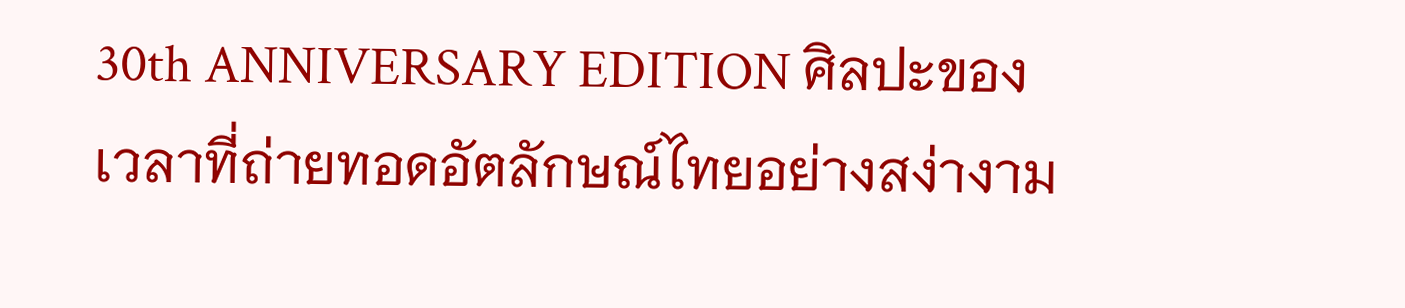30th ANNIVERSARY EDITION ศิลปะของเวลาที่ถ่ายทอดอัตลักษณ์ไทยอย่างสง่างาม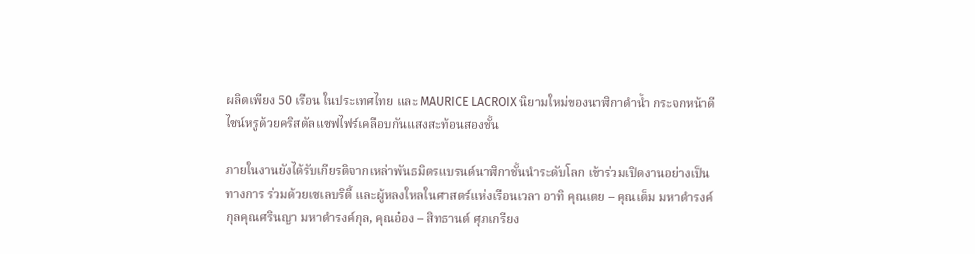ผลิตเพียง 50 เรือน ในประเทศไทย และ MAURICE LACROIX นิยามใหม่ของนาฬิกาดำน้ำ กระจกหน้าดีไซน์หรูด้วยคริสตัลแซฟไฟร์เคลือบกันแสงสะท้อนสองชั้น

ภายในงานยังได้รับเกียรติจากเหล่าพันธมิตรแบรนด์นาฬิกาชั้นนำระดับโลก เข้าร่วมเปิดงานอย่างเป็นทางการ ร่วมด้วยเซเลบริตี้ และผู้หลงใหลในศาสตร์แห่งเรือนเวลา อาทิ คุณเตย – คุณเต็ม มหาดำรงค์กุลคุณศรินญา มหาดำรงค์กุล, คุณอ๋อง – สิทธานต์ ศุภเกรียง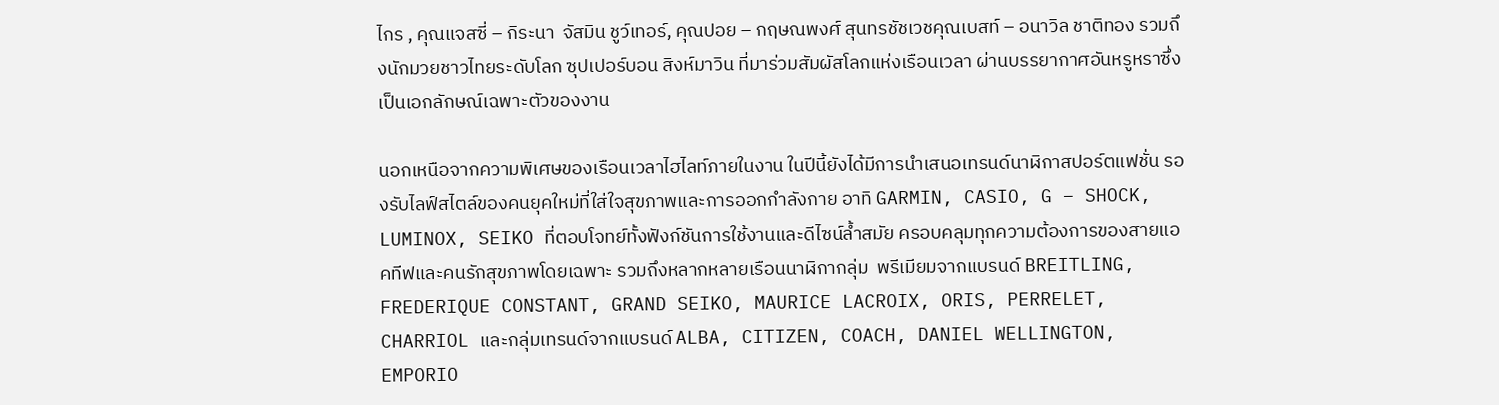ไกร , คุณแจสซี่ – กิระนา  จัสมิน ชูว์เทอร์, คุณปอย – กฤษณพงศ์ สุนทรชัชเวชคุณเบสท์ – อนาวิล ชาติทอง รวมถึงนักมวยชาวไทยระดับโลก ซุปเปอร์บอน สิงห์มาวิน ที่มาร่วมสัมผัสโลกแห่งเรือนเวลา ผ่านบรรยากาศอันหรูหราซึ่งเป็นเอกลักษณ์เฉพาะตัวของงาน

นอกเหนือจากความพิเศษของเรือนเวลาไฮไลท์ภายในงาน ในปีนี้ยังได้มีการนำเสนอเทรนด์นาฬิกาสปอร์ตแฟชั่น รองรับไลฟ์สไตล์ของคนยุคใหม่ที่ใส่ใจสุขภาพและการออกกำลังกาย อาทิ GARMIN, CASIO, G – SHOCK, LUMINOX, SEIKO ที่ตอบโจทย์ทั้งฟังก์ชันการใช้งานและดีไซน์ล้ำสมัย ครอบคลุมทุกความต้องการของสายแอคทีฟและคนรักสุขภาพโดยเฉพาะ รวมถึงหลากหลายเรือนนาฬิกากลุ่ม  พรีเมียมจากแบรนด์ BREITLING, FREDERIQUE CONSTANT, GRAND SEIKO, MAURICE LACROIX, ORIS, PERRELET, CHARRIOL และกลุ่มเทรนด์จากแบรนด์ ALBA, CITIZEN, COACH, DANIEL WELLINGTON, EMPORIO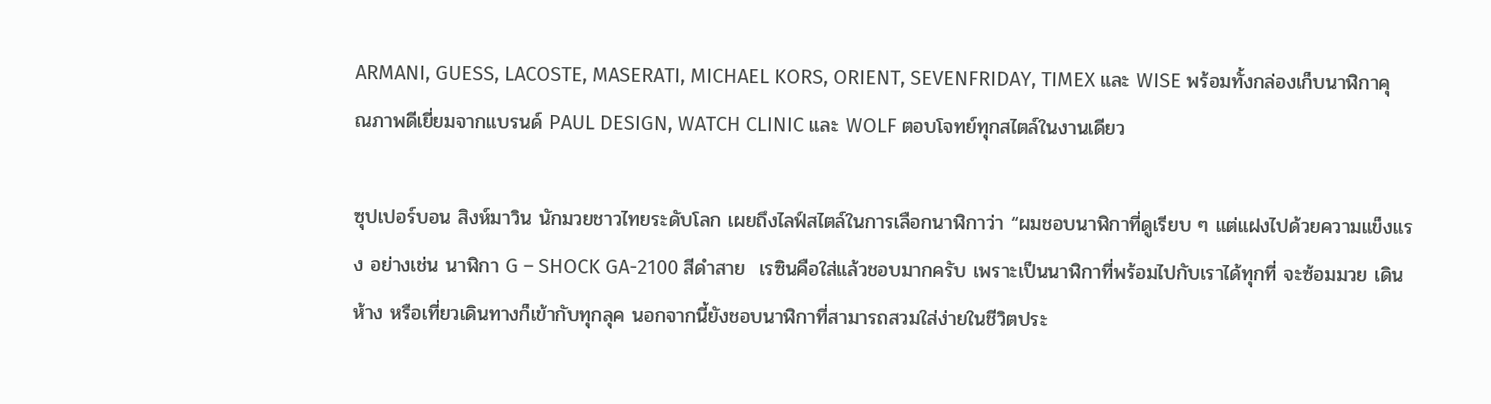ARMANI, GUESS, LACOSTE, MASERATI, MICHAEL KORS, ORIENT, SEVENFRIDAY, TIMEX และ WISE พร้อมทั้งกล่องเก็บนาฬิกาคุณภาพดีเยี่ยมจากแบรนด์ PAUL DESIGN, WATCH CLINIC และ WOLF ตอบโจทย์ทุกสไตล์ในงานเดียว

ซุปเปอร์บอน สิงห์มาวิน นักมวยชาวไทยระดับโลก เผยถึงไลฟ์สไตล์ในการเลือกนาฬิกาว่า “ผมชอบนาฬิกาที่ดูเรียบ ๆ แต่แฝงไปด้วยความแข็งแรง อย่างเช่น นาฬิกา G – SHOCK GA-2100 สีดำสาย  เรซินคือใส่แล้วชอบมากครับ เพราะเป็นนาฬิกาที่พร้อมไปกับเราได้ทุกที่ จะซ้อมมวย เดินห้าง หรือเที่ยวเดินทางก็เข้ากับทุกลุค นอกจากนี้ยังชอบนาฬิกาที่สามารถสวมใส่ง่ายในชีวิตประ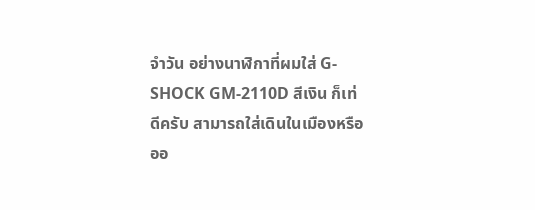จำวัน อย่างนาฬิกาที่ผมใส่ G-SHOCK GM-2110D สีเงิน ก็เท่ดีครับ สามารถใส่เดินในเมืองหรือออ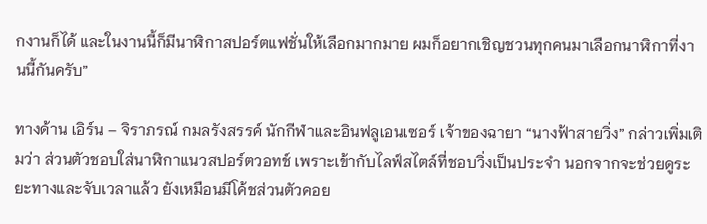กงานก็ได้ และในงานนี้ก็มีนาฬิกาสปอร์ตแฟชั่นให้เลือกมากมาย ผมก็อยากเชิญชวนทุกคนมาเลือกนาฬิกาที่งานนี้กันครับ”

ทางด้าน เอิร์น – จิราภรณ์ กมลรังสรรค์ นักกีฬาและอินฟลูเอนเซอร์ เจ้าของฉายา “นางฟ้าสายวิ่ง” กล่าวเพิ่มเติมว่า ส่วนตัวชอบใส่นาฬิกาแนวสปอร์ตวอทช์ เพราะเข้ากับไลฟ์สไตล์ที่ชอบวิ่งเป็นประจำ นอกจากจะช่วยดูระยะทางและจับเวลาแล้ว ยังเหมือนมีโค้ชส่วนตัวคอย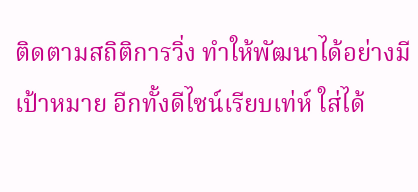ติดตามสถิติการวิ่ง ทำให้พัฒนาได้อย่างมีเป้าหมาย อีกทั้งดีไซน์เรียบเท่ห์ ใส่ได้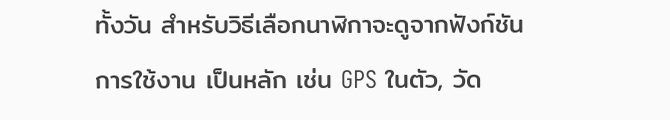ทั้งวัน สำหรับวิธีเลือกนาฬิกาจะดูจากฟังก์ชันการใช้งาน เป็นหลัก เช่น GPS ในตัว, วัด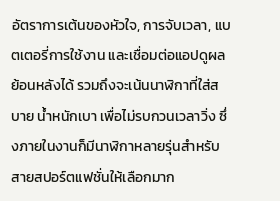อัตราการเต้นของหัวใจ, การจับเวลา, แบตเตอรี่การใช้งาน และเชื่อมต่อแอปดูผลย้อนหลังได้ รวมถึงจะเน้นนาฬิกาที่ใส่สบาย น้ำหนักเบา เพื่อไม่รบกวนเวลาวิ่ง ซึ่งภายในงานก็มีนาฬิกาหลายรุ่นสำหรับสายสปอร์ตแฟชั่นให้เลือกมาก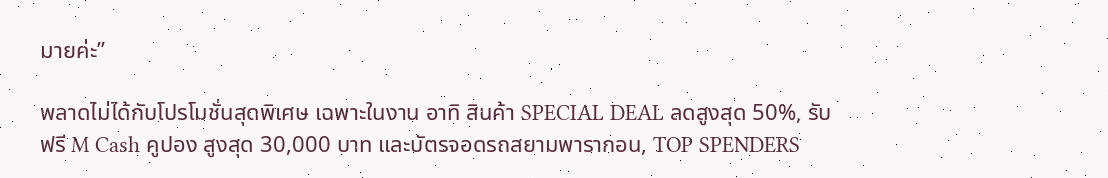มายค่ะ”

พลาดไม่ได้กับโปรโมชั่นสุดพิเศษ เฉพาะในงาน อาทิ สินค้า SPECIAL DEAL ลดสูงสุด 50%, รับฟรี M Cash คูปอง สูงสุด 30,000 บาท และบัตรจอดรถสยามพารากอน, TOP SPENDERS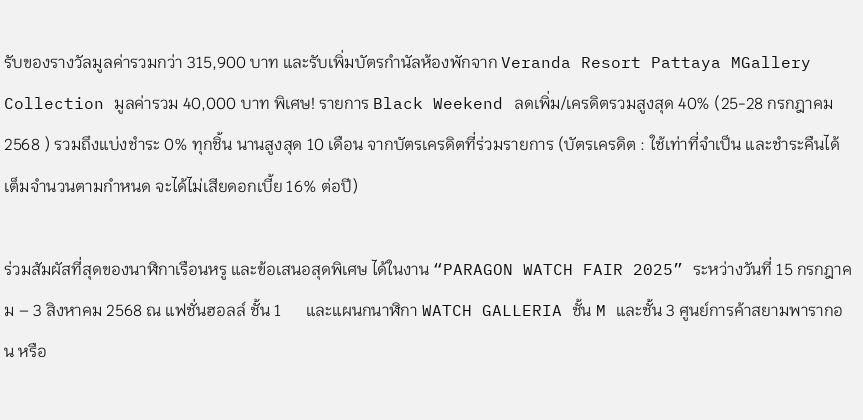รับของรางวัลมูลค่ารวมกว่า 315,900 บาท และรับเพิ่มบัตรกำนัลห้องพักจาก Veranda Resort Pattaya MGallery Collection มูลค่ารวม 40,000 บาท พิเศษ! รายการ Black Weekend ลดเพิ่ม/เครดิตรวมสูงสุด 40% (25-28 กรกฎาคม 2568 ) รวมถึงแบ่งชำระ 0% ทุกชิ้น นานสูงสุด 10 เดือน จากบัตรเครดิตที่ร่วมรายการ (บัตรเครดิต : ใช้เท่าที่จำเป็น และชำระคืนได้เต็มจำนวนตามกำหนด จะได้ไม่เสียดอกเบี้ย 16% ต่อปี)

ร่วมสัมผัสที่สุดของนาฬิกาเรือนหรู และข้อเสนอสุดพิเศษ ได้ในงาน “PARAGON WATCH FAIR 2025” ระหว่างวันที่ 15 กรกฎาคม – 3 สิงหาคม 2568 ณ แฟชั่นฮอลล์ ชั้น 1      และแผนกนาฬิกา WATCH GALLERIA ชั้น M และชั้น 3 ศูนย์การค้าสยามพารากอน หรือ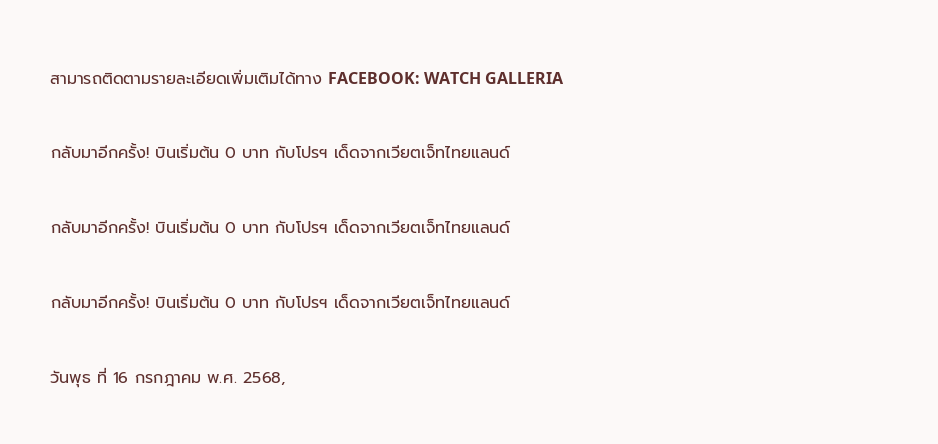สามารถติดตามรายละเอียดเพิ่มเติมได้ทาง FACEBOOK: WATCH GALLERIA

กลับมาอีกครั้ง! บินเริ่มต้น 0 บาท กับโปรฯ เด็ดจากเวียตเจ็ทไทยแลนด์

กลับมาอีกครั้ง! บินเริ่มต้น 0 บาท กับโปรฯ เด็ดจากเวียตเจ็ทไทยแลนด์

กลับมาอีกครั้ง! บินเริ่มต้น 0 บาท กับโปรฯ เด็ดจากเวียตเจ็ทไทยแลนด์

วันพุธ ที่ 16 กรกฎาคม พ.ศ. 2568,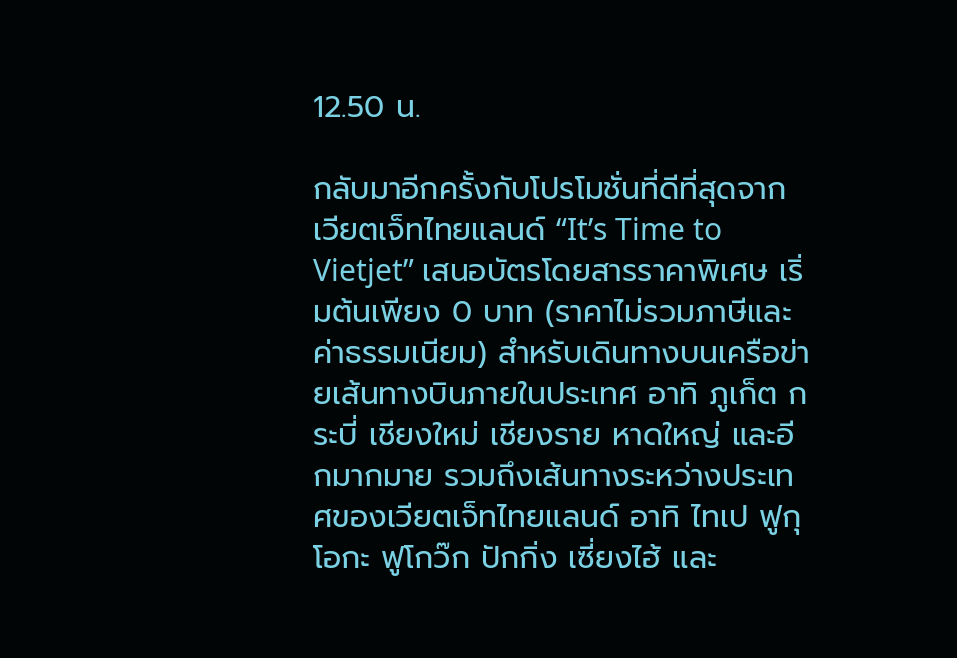12.50 น.

กลับมาอีกครั้งกับโปรโมชั่นที่ดีที่สุดจากเวียตเจ็ทไทยแลนด์ “It’s Time to Vietjet” เสนอบัตรโดยสารราคาพิเศษ เริ่มต้นเพียง 0 บาท (ราคาไม่รวมภาษีและค่าธรรมเนียม) สำหรับเดินทางบนเครือข่ายเส้นทางบินภายในประเทศ อาทิ ภูเก็ต กระบี่ เชียงใหม่ เชียงราย หาดใหญ่ และอีกมากมาย รวมถึงเส้นทางระหว่างประเทศของเวียตเจ็ทไทยแลนด์ อาทิ ไทเป ฟูกุโอกะ ฟูโกว๊ก ปักกิ่ง เซี่ยงไฮ้ และ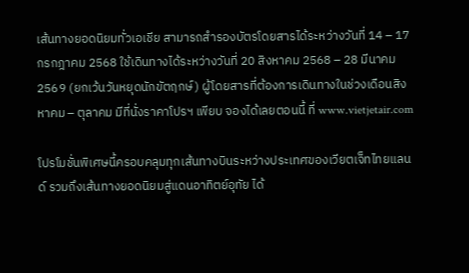เส้นทางยอดนิยมทั่วเอเชีย สามารถสำรองบัตรโดยสารได้ระหว่างวันที่ 14 – 17 กรกฎาคม 2568 ใช้เดินทางได้ระหว่างวันที่ 20 สิงหาคม 2568 – 28 มีนาคม 2569 (ยกเว้นวันหยุดนักขัตฤกษ์) ผู้โดยสารที่ต้องการเดินทางในช่วงเดือนสิงหาคม – ตุลาคม มีที่นั่งราคาโปรฯ เพียบ จองได้เลยตอนนี้ ที่ www.vietjetair.com

โปรโมชั่นพิเศษนี้ครอบคลุมทุกเส้นทางบินระหว่างประเทศของเวียตเจ็ทไทยแลนด์ รวมถึงเส้นทางยอดนิยมสู่แดนอาทิตย์อุทัย ได้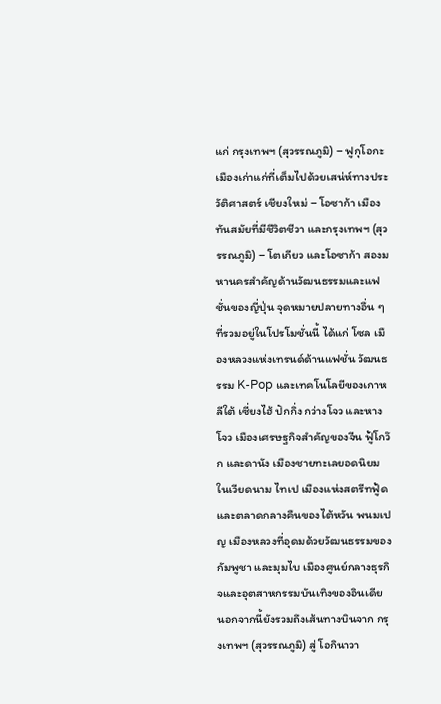แก่ กรุงเทพฯ (สุวรรณภูมิ) – ฟูกุโอกะ เมืองเก่าแก่ที่เต็มไปด้วยเสน่ห์ทางประวัติศาสตร์ เชียงใหม่ – โอซาก้า เมืองทันสมัยที่มีชีวิตชีวา และกรุงเทพฯ (สุวรรณภูมิ) – โตเกียว และโอซาก้า สองมหานครสำคัญด้านวัฒนธรรมและแฟชั่นของญี่ปุ่น จุดหมายปลายทางอื่น ๆ ที่รวมอยู่ในโปรโมชั่นนี้ ได้แก่ โซล เมืองหลวงแห่งเทรนด์ด้านแฟชั่น วัฒนธรรม K-Pop และเทคโนโลยีของเกาหลีใต้ เซี่ยงไฮ้ ปักกิ่ง กว่างโจว และหางโจว เมืองเศรษฐกิจสำคัญของจีน ฟู้โกว๊ก และดานัง เมืองชายทะเลยอดนิยมในเวียดนาม ไทเป เมืองแห่งสตรีทฟู้ดและตลาดกลางคืนของไต้หวัน พนมเปญ เมืองหลวงที่อุดมด้วยวัฒนธรรมของกัมพูชา และมุมไบ เมืองศูนย์กลางธุรกิจและอุตสาหกรรมบันเทิงของอินเดีย นอกจากนี้ยังรวมถึงเส้นทางบินจาก กรุงเทพฯ (สุวรรณภูมิ) สู่ โอกินาวา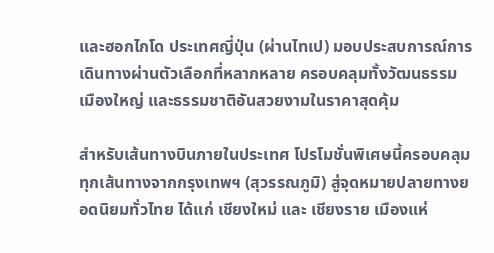และฮอกไกโด ประเทศญี่ปุ่น (ผ่านไทเป) มอบประสบการณ์การเดินทางผ่านตัวเลือกที่หลากหลาย ครอบคลุมทั้งวัฒนธรรม เมืองใหญ่ และธรรมชาติอันสวยงามในราคาสุดคุ้ม

สำหรับเส้นทางบินภายในประเทศ โปรโมชั่นพิเศษนี้ครอบคลุมทุกเส้นทางจากกรุงเทพฯ (สุวรรณภูมิ) สู่จุดหมายปลายทางยอดนิยมทั่วไทย ได้แก่ เชียงใหม่ และ เชียงราย เมืองแห่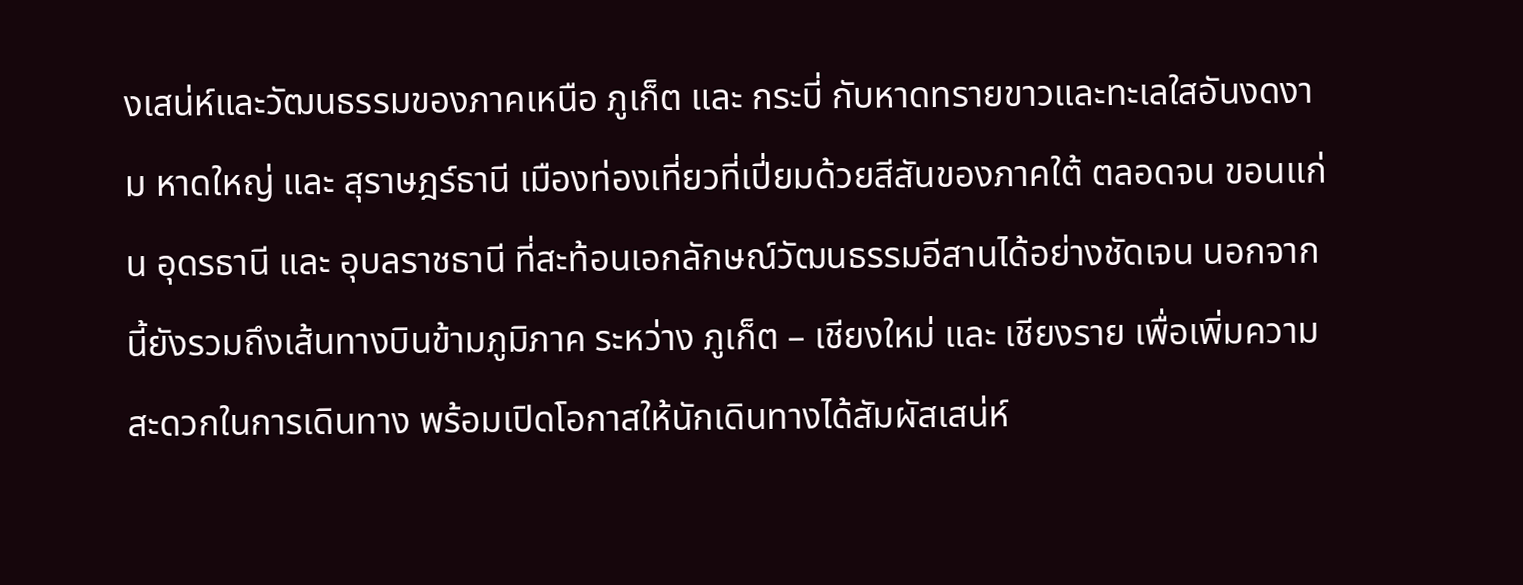งเสน่ห์และวัฒนธรรมของภาคเหนือ ภูเก็ต และ กระบี่ กับหาดทรายขาวและทะเลใสอันงดงาม หาดใหญ่ และ สุราษฎร์ธานี เมืองท่องเที่ยวที่เปี่ยมด้วยสีสันของภาคใต้ ตลอดจน ขอนแก่น อุดรธานี และ อุบลราชธานี ที่สะท้อนเอกลักษณ์วัฒนธรรมอีสานได้อย่างชัดเจน นอกจากนี้ยังรวมถึงเส้นทางบินข้ามภูมิภาค ระหว่าง ภูเก็ต – เชียงใหม่ และ เชียงราย เพื่อเพิ่มความสะดวกในการเดินทาง พร้อมเปิดโอกาสให้นักเดินทางได้สัมผัสเสน่ห์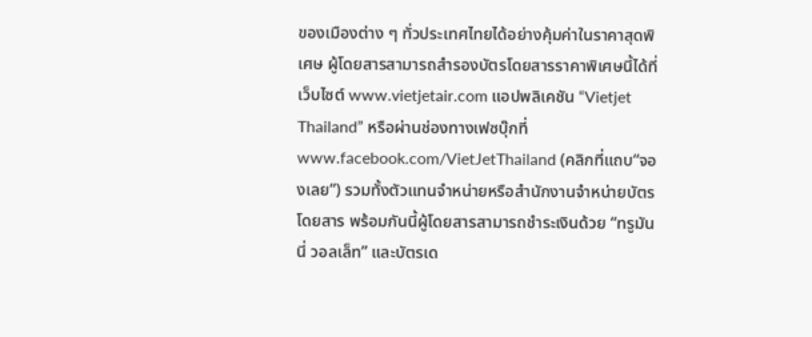ของเมืองต่าง ๆ ทั่วประเทศไทยได้อย่างคุ้มค่าในราคาสุดพิเศษ ผู้โดยสารสามารถสำรองบัตรโดยสารราคาพิเศษนี้ได้ที่เว็บไซต์ www.vietjetair.com แอปพลิเคชัน “Vietjet Thailand” หรือผ่านช่องทางเฟซบุ๊กที่ www.facebook.com/VietJetThailand (คลิกที่แถบ“จองเลย”) รวมทั้งตัวแทนจำหน่ายหรือสำนักงานจำหน่ายบัตรโดยสาร พร้อมกันนี้ผู้โดยสารสามารถชำระเงินด้วย “ทรูมันนี่ วอลเล็ท” และบัตรเด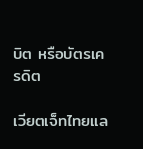บิต หรือบัตรเครดิต

เวียตเจ็ทไทยแล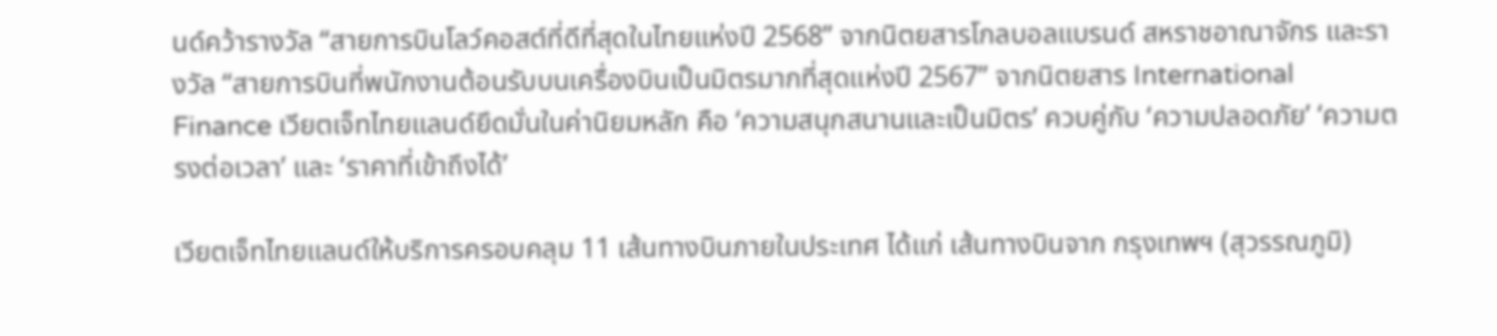นด์คว้ารางวัล “สายการบินโลว์คอสต์ที่ดีที่สุดในไทยแห่งปี 2568” จากนิตยสารโกลบอลแบรนด์ สหราชอาณาจักร และรางวัล “สายการบินที่พนักงานต้อนรับบนเครื่องบินเป็นมิตรมากที่สุดแห่งปี 2567” จากนิตยสาร International Finance เวียตเจ็ทไทยแลนด์ยึดมั่นในค่านิยมหลัก คือ ‘ความสนุกสนานและเป็นมิตร’ ควบคู่กับ ‘ความปลอดภัย’ ‘ความตรงต่อเวลา’ และ ‘ราคาที่เข้าถึงได้’

เวียตเจ็ทไทยแลนด์ให้บริการครอบคลุม 11 เส้นทางบินภายในประเทศ ได้แก่ เส้นทางบินจาก กรุงเทพฯ (สุวรรณภูมิ)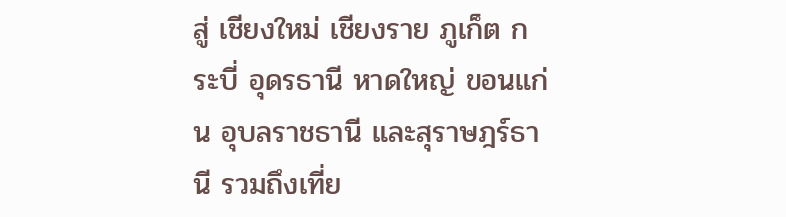สู่ เชียงใหม่ เชียงราย ภูเก็ต กระบี่ อุดรธานี หาดใหญ่ ขอนแก่น อุบลราชธานี และสุราษฎร์ธานี รวมถึงเที่ย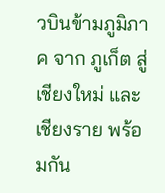วบินข้ามภูมิภาค จาก ภูเก็ต สู่ เชียงใหม่ และเชียงราย พร้อมกัน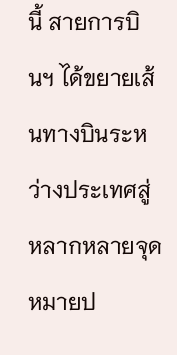นี้ สายการบินฯ ได้ขยายเส้นทางบินระหว่างประเทศสู่หลากหลายจุดหมายป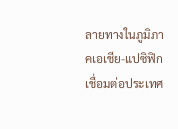ลายทางในภูมิภาคเอเชีย-แปซิฟิก เชื่อมต่อประเทศ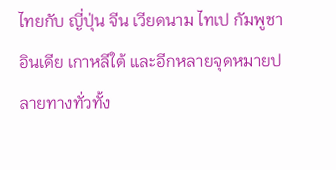ไทยกับ ญี่ปุ่น จีน เวียดนาม ไทเป กัมพูชา อินเดีย เกาหลีใต้ และอีกหลายจุดหมายปลายทางทั่วทั้ง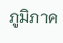ภูมิภาค